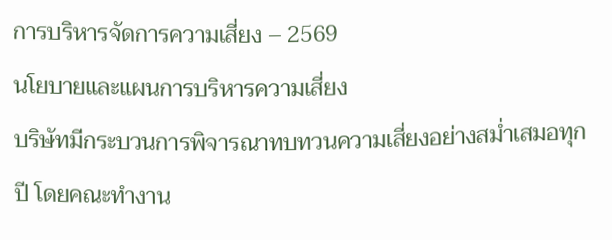การบริหารจัดการความเสี่ยง – 2569
นโยบายและแผนการบริหารความเสี่ยง
บริษัทมีกระบวนการพิจารณาทบทวนความเสี่ยงอย่างสม่ำเสมอทุกปี โดยคณะทำงาน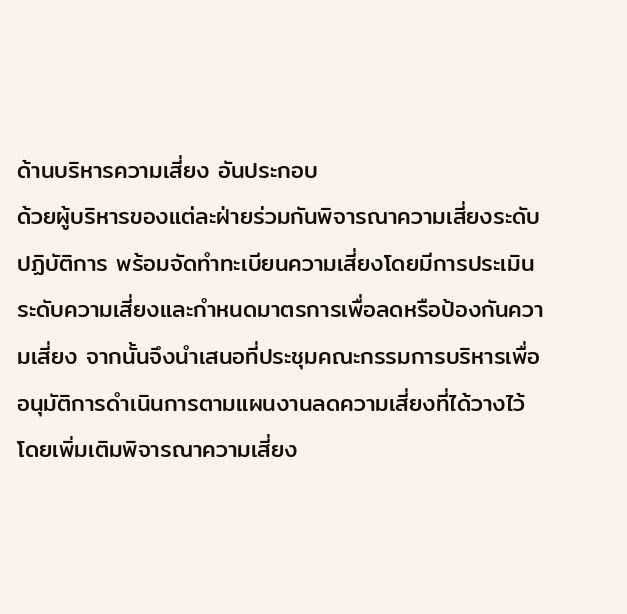ด้านบริหารความเสี่ยง อันประกอบ
ด้วยผู้บริหารของแต่ละฝ่ายร่วมกันพิจารณาความเสี่ยงระดับปฏิบัติการ พร้อมจัดทำทะเบียนความเสี่ยงโดยมีการประเมินระดับความเสี่ยงและกำหนดมาตรการเพื่อลดหรือป้องกันความเสี่ยง จากนั้นจึงนำเสนอที่ประชุมคณะกรรมการบริหารเพื่ออนุมัติการดำเนินการตามแผนงานลดความเสี่ยงที่ได้วางไว้ โดยเพิ่มเติมพิจารณาความเสี่ยง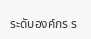ระดับองค์กร ร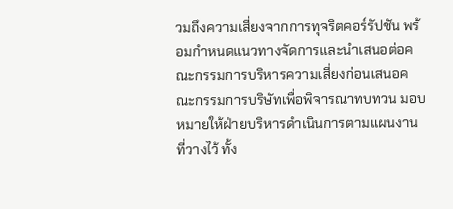วมถึงความเสี่ยงจากการทุจริตคอร์รัปชัน พร้อมกำหนดแนวทางจัดการและนำเสนอต่อคณะกรรมการบริหารความเสี่ยงก่อนเสนอคณะกรรมการบริษัทเพื่อพิจารณาทบทวน มอบหมายให้ฝ่ายบริหารดำเนินการตามแผนงานที่วางไว้ ทั้ง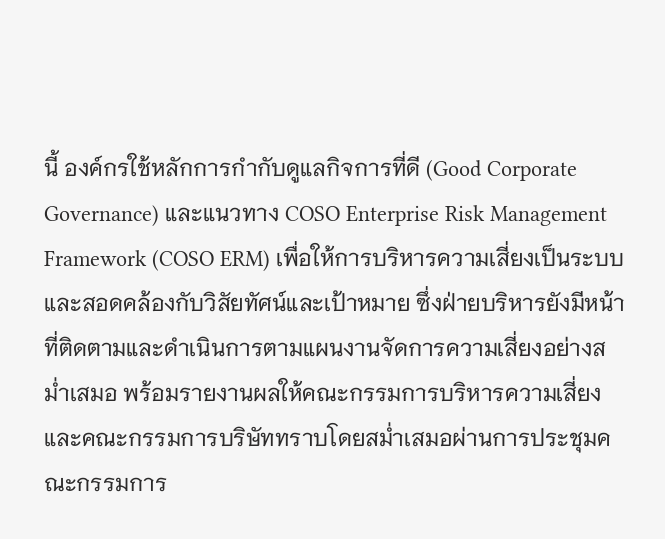นี้ องค์กรใช้หลักการกำกับดูแลกิจการที่ดี (Good Corporate Governance) และแนวทาง COSO Enterprise Risk Management Framework (COSO ERM) เพื่อให้การบริหารความเสี่ยงเป็นระบบและสอดคล้องกับวิสัยทัศน์และเป้าหมาย ซึ่งฝ่ายบริหารยังมีหน้าที่ติดตามและดำเนินการตามแผนงานจัดการความเสี่ยงอย่างสม่ำเสมอ พร้อมรายงานผลให้คณะกรรมการบริหารความเสี่ยงและคณะกรรมการบริษัททราบโดยสม่ำเสมอผ่านการประชุมคณะกรรมการ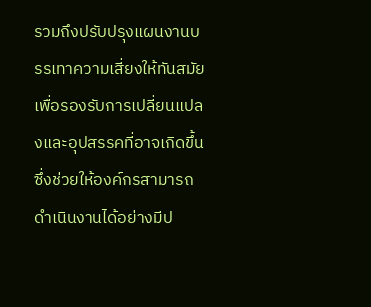รวมถึงปรับปรุงแผนงานบรรเทาความเสี่ยงให้ทันสมัยเพื่อรองรับการเปลี่ยนแปลงและอุปสรรคที่อาจเกิดขึ้น ซึ่งช่วยให้องค์กรสามารถดำเนินงานได้อย่างมีป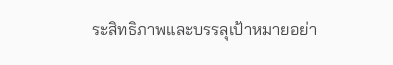ระสิทธิภาพและบรรลุเป้าหมายอย่า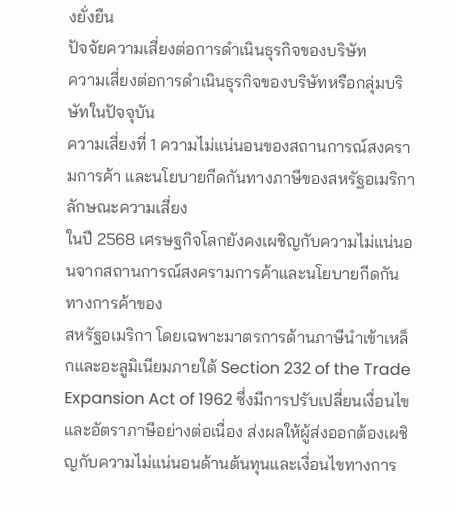งยั่งยืน
ปัจจัยความเสี่ยงต่อการดำเนินธุรกิจของบริษัท
ความเสี่ยงต่อการดำเนินธุรกิจของบริษัทหรือกลุ่มบริษัทในปัจจุบัน
ความเสี่ยงที่ 1 ความไม่แน่นอนของสถานการณ์สงครามการค้า และนโยบายกีดกันทางภาษีของสหรัฐอเมริกา
ลักษณะความเสี่ยง
ในปี 2568 เศรษฐกิจโลกยังคงเผชิญกับความไม่แน่นอนจากสถานการณ์สงครามการค้าและนโยบายกีดกันทางการค้าของ
สหรัฐอเมริกา โดยเฉพาะมาตรการด้านภาษีนำเข้าเหล็กและอะลูมิเนียมภายใต้ Section 232 of the Trade Expansion Act of 1962 ซึ่งมีการปรับเปลี่ยนเงื่อนไขและอัตราภาษีอย่างต่อเนื่อง ส่งผลให้ผู้ส่งออกต้องเผชิญกับความไม่แน่นอนด้านต้นทุนและเงื่อนไขทางการ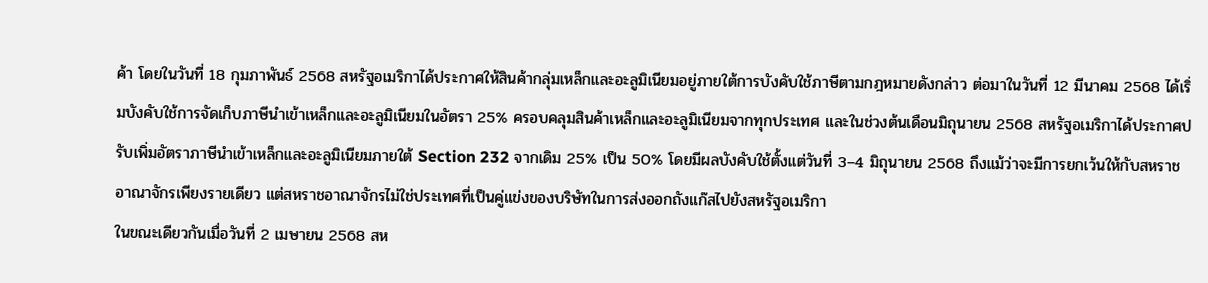ค้า โดยในวันที่ 18 กุมภาพันธ์ 2568 สหรัฐอเมริกาได้ประกาศให้สินค้ากลุ่มเหล็กและอะลูมิเนียมอยู่ภายใต้การบังคับใช้ภาษีตามกฎหมายดังกล่าว ต่อมาในวันที่ 12 มีนาคม 2568 ได้เริ่มบังคับใช้การจัดเก็บภาษีนำเข้าเหล็กและอะลูมิเนียมในอัตรา 25% ครอบคลุมสินค้าเหล็กและอะลูมิเนียมจากทุกประเทศ และในช่วงต้นเดือนมิถุนายน 2568 สหรัฐอเมริกาได้ประกาศปรับเพิ่มอัตราภาษีนำเข้าเหล็กและอะลูมิเนียมภายใต้ Section 232 จากเดิม 25% เป็น 50% โดยมีผลบังคับใช้ตั้งแต่วันที่ 3–4 มิถุนายน 2568 ถึงแม้ว่าจะมีการยกเว้นให้กับสหราชอาณาจักรเพียงรายเดียว แต่สหราชอาณาจักรไม่ใช่ประเทศที่เป็นคู่แข่งของบริษัทในการส่งออกถังแก๊สไปยังสหรัฐอเมริกา
ในขณะเดียวกันเมื่อวันที่ 2 เมษายน 2568 สห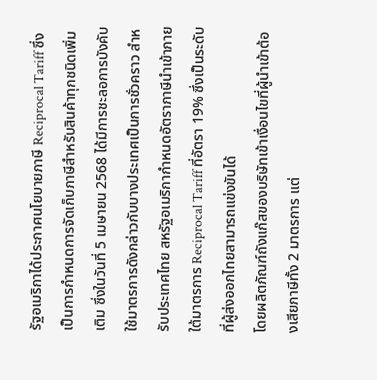รัฐอเมริกาได้ประกาศนโยบายภาษี Reciprocal Tariff ซึ่งเป็นการกำหนดการจัดเก็บภาษีสำหรับสินค้าทุกชนิดเพิ่มเติม ซึ่งในวันที่ 5 เมษายน 2568 ได้มีการชะลอการบังคับใช้มาตรการดังกล่าวกับบางประเทศเป็นการชั่วคราว สำหรับประเทศไทย สหรัฐอเมริกากำหนดอัตราภาษีนำเข้าภายใต้มาตรการ Reciprocal Tariff ที่อัตรา 19% ซึ่งเป็นระดับที่ผู้ส่งออกไทยสามารถแข่งขันได้
โดยผลิตภัณฑ์ถังแก๊สของบริษัทเข้าเงื่อนไขที่ผู้นำเข้าต้องเสียภาษีทั้ง 2 มาตรการ แต่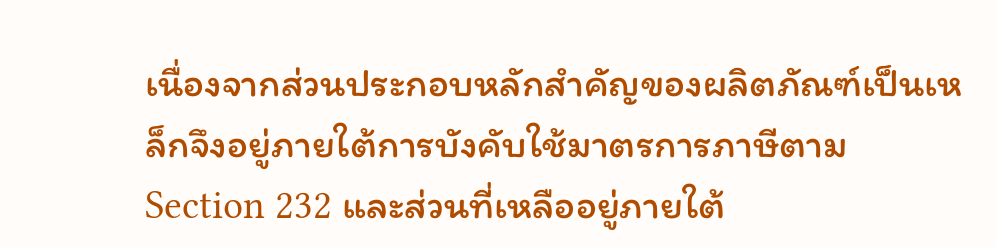เนื่องจากส่วนประกอบหลักสำคัญของผลิตภัณฑ์เป็นเหล็กจึงอยู่ภายใต้การบังคับใช้มาตรการภาษีตาม Section 232 และส่วนที่เหลืออยู่ภายใต้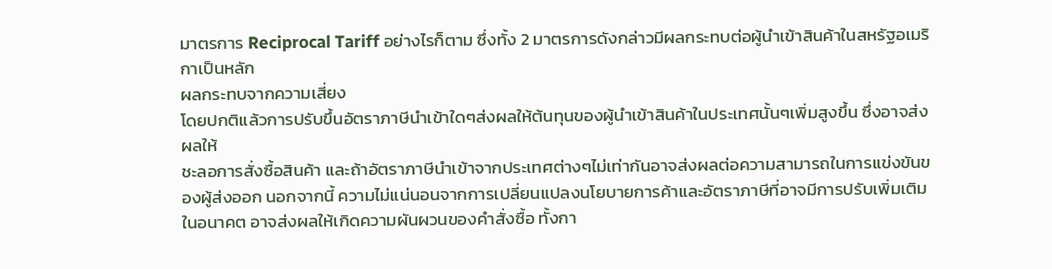มาตรการ Reciprocal Tariff อย่างไรก็ตาม ซึ่งทั้ง 2 มาตรการดังกล่าวมีผลกระทบต่อผู้นำเข้าสินค้าในสหรัฐอเมริกาเป็นหลัก
ผลกระทบจากความเสี่ยง
โดยปกติแล้วการปรับขึ้นอัตราภาษีนำเข้าใดๆส่งผลให้ต้นทุนของผู้นำเข้าสินค้าในประเทศนั้นๆเพิ่มสูงขึ้น ซึ่งอาจส่งผลให้
ชะลอการสั่งซื้อสินค้า และถ้าอัตราภาษีนำเข้าจากประเทศต่างๆไม่เท่ากันอาจส่งผลต่อความสามารถในการแข่งขันของผู้ส่งออก นอกจากนี้ ความไม่แน่นอนจากการเปลี่ยนแปลงนโยบายการค้าและอัตราภาษีที่อาจมีการปรับเพิ่มเติมในอนาคต อาจส่งผลให้เกิดความผันผวนของคำสั่งซื้อ ทั้งกา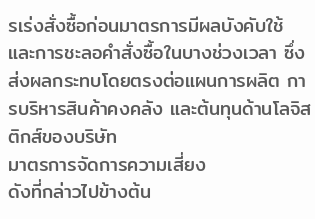รเร่งสั่งซื้อก่อนมาตรการมีผลบังคับใช้ และการชะลอคำสั่งซื้อในบางช่วงเวลา ซึ่งส่งผลกระทบโดยตรงต่อแผนการผลิต การบริหารสินค้าคงคลัง และต้นทุนด้านโลจิสติกส์ของบริษัท
มาตรการจัดการความเสี่ยง
ดังที่กล่าวไปข้างต้น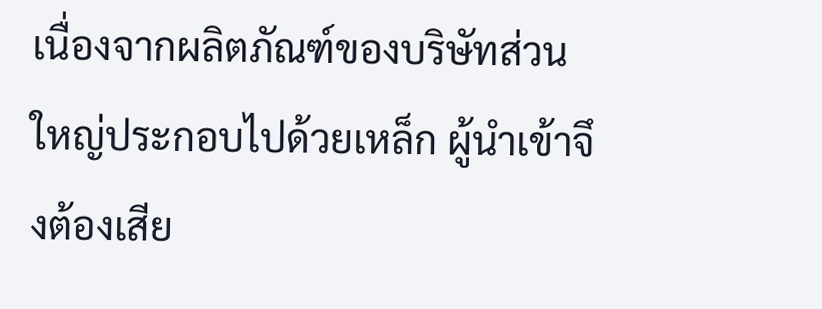เนื่องจากผลิตภัณฑ์ของบริษัทส่วนใหญ่ประกอบไปด้วยเหล็ก ผู้นำเข้าจึงต้องเสีย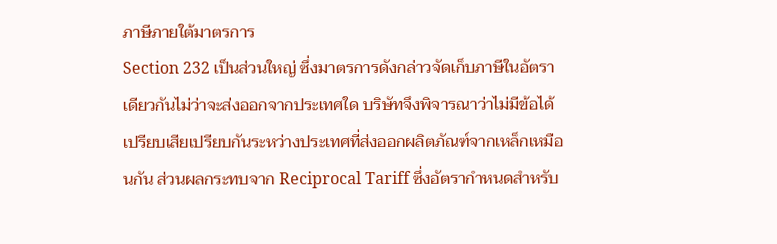ภาษีภายใต้มาตรการ
Section 232 เป็นส่วนใหญ่ ซึ่งมาตรการดังกล่าวจัดเก็บภาษีในอัตราเดียวกันไม่ว่าจะส่งออกจากประเทศใด บริษัทจึงพิจารณาว่าไม่มีข้อได้เปรียบเสียเปรียบกันระหว่างประเทศที่ส่งออกผลิตภัณฑ์จากเหล็กเหมือนกัน ส่วนผลกระทบจาก Reciprocal Tariff ซึ่งอัตรากำหนดสำหรับ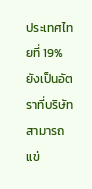ประเทศไทยที่ 19% ยังเป็นอัตราที่บริษัทสามารถแข่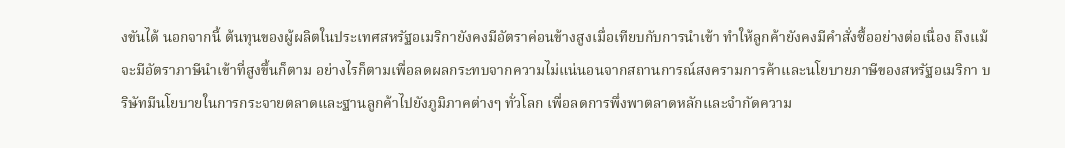งขันได้ นอกจากนี้ ต้นทุนของผู้ผลิตในประเทศสหรัฐอเมริกายังคงมีอัตราค่อนข้างสูงเมื่อเทียบกับการนำเข้า ทำให้ลูกค้ายังคงมีคำสั่งซื้ออย่างต่อเนื่อง ถึงแม้จะมีอัตราภาษีนำเข้าที่สูงขึ้นก็ตาม อย่างไรก็ตามเพื่อลดผลกระทบจากความไม่แน่นอนจากสถานการณ์สงครามการค้าและนโยบายภาษีของสหรัฐอเมริกา บริษัทมีนโยบายในการกระจายตลาดและฐานลูกค้าไปยังภูมิภาคต่างๆ ทั่วโลก เพื่อลดการพึ่งพาตลาดหลักและจำกัดความ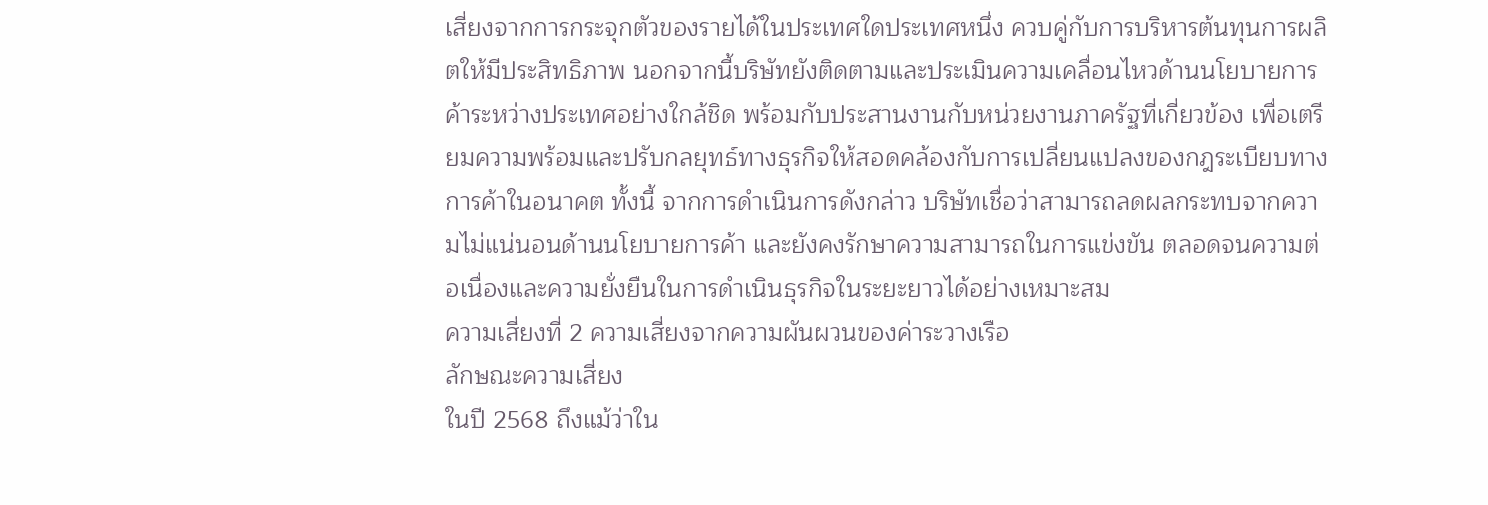เสี่ยงจากการกระจุกตัวของรายได้ในประเทศใดประเทศหนึ่ง ควบคู่กับการบริหารต้นทุนการผลิตให้มีประสิทธิภาพ นอกจากนี้บริษัทยังติดตามและประเมินความเคลื่อนไหวด้านนโยบายการค้าระหว่างประเทศอย่างใกล้ชิด พร้อมกับประสานงานกับหน่วยงานภาครัฐที่เกี่ยวข้อง เพื่อเตรียมความพร้อมและปรับกลยุทธ์ทางธุรกิจให้สอดคล้องกับการเปลี่ยนแปลงของกฎระเบียบทางการค้าในอนาคต ทั้งนี้ จากการดำเนินการดังกล่าว บริษัทเชื่อว่าสามารถลดผลกระทบจากความไม่แน่นอนด้านนโยบายการค้า และยังคงรักษาความสามารถในการแข่งขัน ตลอดจนความต่อเนื่องและความยั่งยืนในการดำเนินธุรกิจในระยะยาวได้อย่างเหมาะสม
ความเสี่ยงที่ 2 ความเสี่ยงจากความผันผวนของค่าระวางเรือ
ลักษณะความเสี่ยง
ในปี 2568 ถึงแม้ว่าใน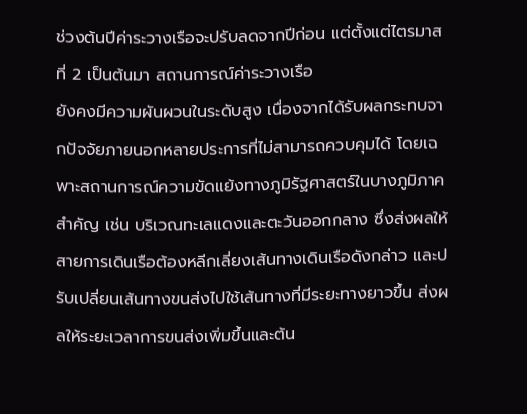ช่วงต้นปีค่าระวางเรือจะปรับลดจากปีก่อน แต่ตั้งแต่ไตรมาสที่ 2 เป็นต้นมา สถานการณ์ค่าระวางเรือ
ยังคงมีความผันผวนในระดับสูง เนื่องจากได้รับผลกระทบจากปัจจัยภายนอกหลายประการที่ไม่สามารถควบคุมได้ โดยเฉพาะสถานการณ์ความขัดแย้งทางภูมิรัฐศาสตร์ในบางภูมิภาคสำคัญ เช่น บริเวณทะเลแดงและตะวันออกกลาง ซึ่งส่งผลให้สายการเดินเรือต้องหลีกเลี่ยงเส้นทางเดินเรือดังกล่าว และปรับเปลี่ยนเส้นทางขนส่งไปใช้เส้นทางที่มีระยะทางยาวขึ้น ส่งผลให้ระยะเวลาการขนส่งเพิ่มขึ้นและต้น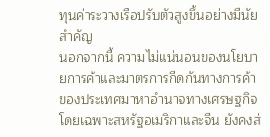ทุนค่าระวางเรือปรับตัวสูงขึ้นอย่างมีนัยสำคัญ
นอกจากนี้ ความไม่แน่นอนของนโยบายการค้าและมาตรการกีดกันทางการค้าของประเทศมาหาอำนาจทางเศรษฐกิจ โดยเฉพาะสหรัฐอเมริกาและจีน ยังคงส่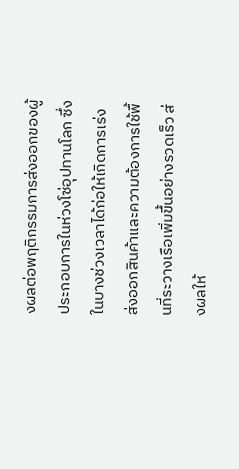งผลต่อพฤติกรรมการส่งออกของผู้ประกอบการในห่วงโซ่อุปทานโลก ซึ่งในบางช่วงเวลาได้ก่อให้เกิดการเร่งส่งออกสินค้าและความต้องการใช้พื้นที่ระวางเรือเพิ่มขึ้นอย่างรวดเร็ว ส่งผลให้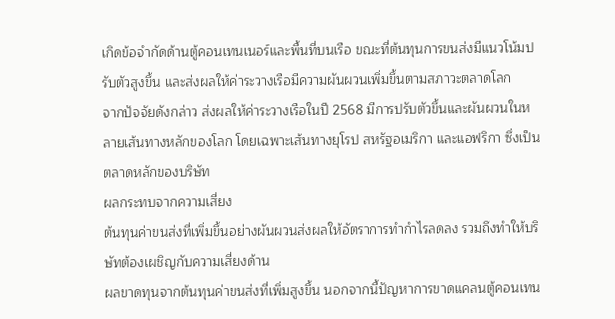เกิดข้อจำกัดด้านตู้คอนเทนเนอร์และพื้นที่บนเรือ ขณะที่ต้นทุนการขนส่งมีแนวโน้มปรับตัวสูงขึ้น และส่งผลให้ค่าระวางเรือมีความผันผวนเพิ่มขึ้นตามสภาวะตลาดโลก
จากปัจจัยดังกล่าว ส่งผลให้ค่าระวางเรือในปี 2568 มีการปรับตัวขึ้นและผันผวนในหลายเส้นทางหลักของโลก โดยเฉพาะเส้นทางยุโรป สหรัฐอเมริกา และแอฟริกา ซึ่งเป็นตลาดหลักของบริษัท
ผลกระทบจากความเสี่ยง
ต้นทุนค่าขนส่งที่เพิ่มขึ้นอย่างผันผวนส่งผลให้อัตราการทำกำไรลดลง รวมถึงทำให้บริษัทต้องเผชิญกับความเสี่ยงด้าน
ผลขาดทุนจากต้นทุนค่าขนส่งที่เพิ่มสูงขึ้น นอกจากนี้ปัญหาการขาดแคลนตู้คอนเทน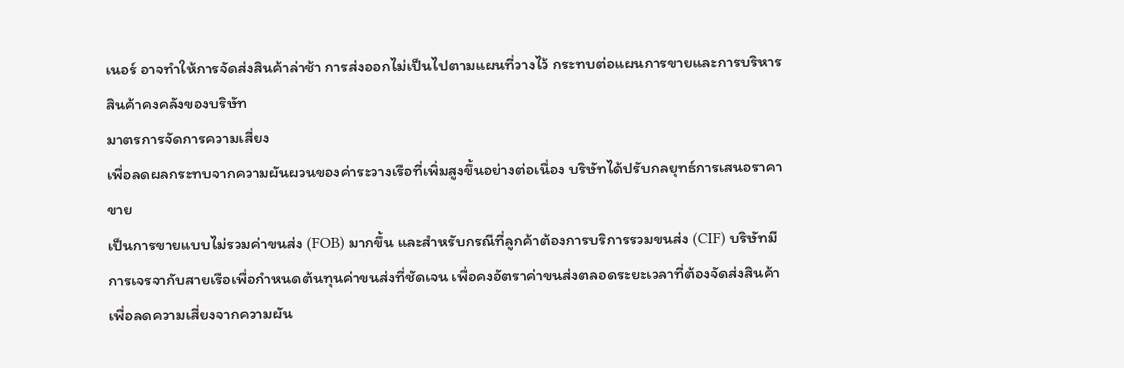เนอร์ อาจทำให้การจัดส่งสินค้าล่าช้า การส่งออกไม่เป็นไปตามแผนที่วางไว้ กระทบต่อแผนการขายและการบริหารสินค้าคงคลังของบริษัท
มาตรการจัดการความเสี่ยง
เพื่อลดผลกระทบจากความผันผวนของค่าระวางเรือที่เพิ่มสูงขึ้นอย่างต่อเนื่อง บริษัทได้ปรับกลยุทธ์การเสนอราคาขาย
เป็นการขายแบบไม่รวมค่าขนส่ง (FOB) มากขึ้น และสำหรับกรณีที่ลูกค้าต้องการบริการรวมขนส่ง (CIF) บริษัทมีการเจรจากับสายเรือเพื่อกำหนดต้นทุนค่าขนส่งที่ชัดเจน เพื่อคงอัตราค่าขนส่งตลอดระยะเวลาที่ต้องจัดส่งสินค้าเพื่อลดความเสี่ยงจากความผัน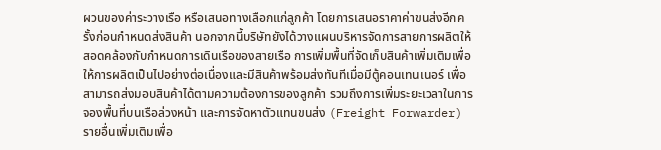ผวนของค่าระวางเรือ หรือเสนอทางเลือกแก่ลูกค้า โดยการเสนอราคาค่าขนส่งอีกครั้งก่อนกำหนดส่งสินค้า นอกจากนี้บริษัทยังได้วางแผนบริหารจัดการสายการผลิตให้สอดคล้องกับกำหนดการเดินเรือของสายเรือ การเพิ่มพื้นที่จัดเก็บสินค้าเพิ่มเติมเพื่อให้การผลิตเป็นไปอย่างต่อเนื่องและมีสินค้าพร้อมส่งทันทีเมื่อมีตู้คอนเทนเนอร์ เพื่อสามารถส่งมอบสินค้าได้ตามความต้องการของลูกค้า รวมถึงการเพิ่มระยะเวลาในการจองพื้นที่บนเรือล่วงหน้า และการจัดหาตัวแทนขนส่ง (Freight Forwarder) รายอื่นเพิ่มเติมเพื่อ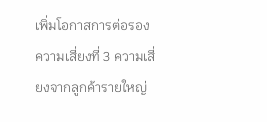เพิ่มโอกาสการต่อรอง
ความเสี่ยงที่ 3 ความเสี่ยงจากลูกค้ารายใหญ่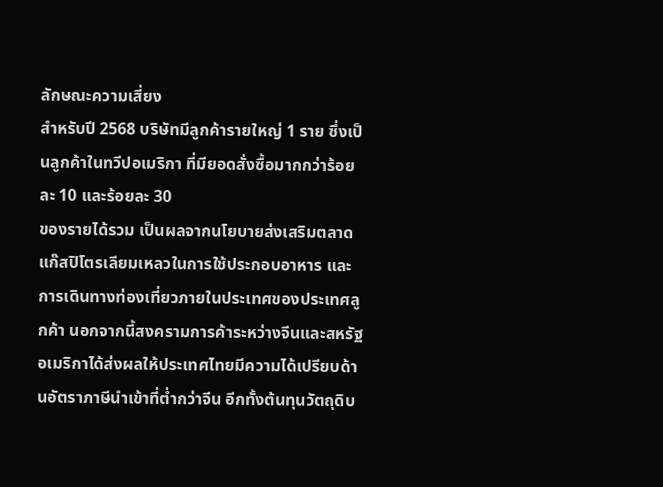ลักษณะความเสี่ยง
สำหรับปี 2568 บริษัทมีลูกค้ารายใหญ่ 1 ราย ซึ่งเป็นลูกค้าในทวีปอเมริกา ที่มียอดสั่งซื้อมากกว่าร้อยละ 10 และร้อยละ 30
ของรายได้รวม เป็นผลจากนโยบายส่งเสริมตลาดแก๊สปิโตรเลียมเหลวในการใช้ประกอบอาหาร และการเดินทางท่องเที่ยวภายในประเทศของประเทศลูกค้า นอกจากนี้สงครามการค้าระหว่างจีนและสหรัฐอเมริกาได้ส่งผลให้ประเทศไทยมีความได้เปรียบด้านอัตราภาษีนำเข้าที่ต่ำกว่าจีน อีกทั้งต้นทุนวัตถุดิบ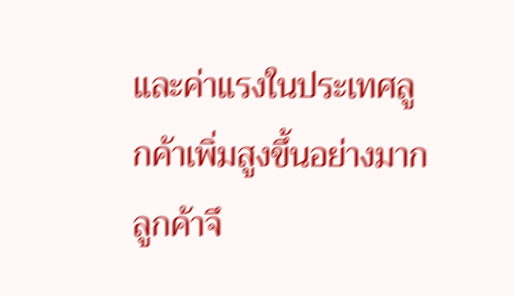และค่าแรงในประเทศลูกค้าเพิ่มสูงขึ้นอย่างมากลูกค้าจึ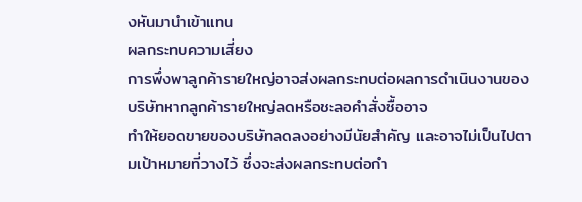งหันมานำเข้าแทน
ผลกระทบความเสี่ยง
การพึ่งพาลูกค้ารายใหญ่อาจส่งผลกระทบต่อผลการดำเนินงานของบริษัทหากลูกค้ารายใหญ่ลดหรือชะลอคำสั่งซื้ออาจ
ทำให้ยอดขายของบริษัทลดลงอย่างมีนัยสำคัญ และอาจไม่เป็นไปตามเป้าหมายที่วางไว้ ซึ่งจะส่งผลกระทบต่อกำ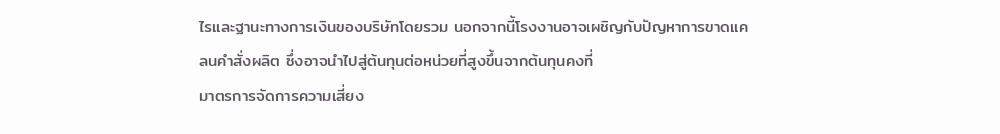ไรและฐานะทางการเงินของบริษัทโดยรวม นอกจากนี้โรงงานอาจเผชิญกับปัญหาการขาดแคลนคำสั่งผลิต ซึ่งอาจนำไปสู่ต้นทุนต่อหน่วยที่สูงขึ้นจากต้นทุนคงที่
มาตรการจัดการความเสี่ยง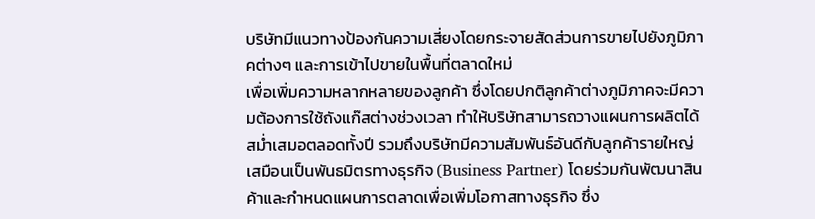บริษัทมีแนวทางป้องกันความเสี่ยงโดยกระจายสัดส่วนการขายไปยังภูมิภาคต่างๆ และการเข้าไปขายในพื้นที่ตลาดใหม่
เพื่อเพิ่มความหลากหลายของลูกค้า ซึ่งโดยปกติลูกค้าต่างภูมิภาคจะมีความต้องการใช้ถังแก๊สต่างช่วงเวลา ทำให้บริษัทสามารถวางแผนการผลิตได้สม่ำเสมอตลอดทั้งปี รวมถึงบริษัทมีความสัมพันธ์อันดีกับลูกค้ารายใหญ่เสมือนเป็นพันธมิตรทางธุรกิจ (Business Partner) โดยร่วมกันพัฒนาสินค้าและกำหนดแผนการตลาดเพื่อเพิ่มโอกาสทางธุรกิจ ซึ่ง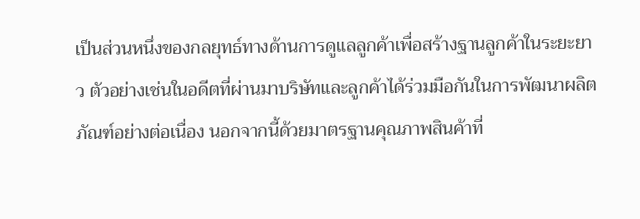เป็นส่วนหนึ่งของกลยุทธ์ทางด้านการดูแลลูกค้าเพื่อสร้างฐานลูกค้าในระยะยาว ตัวอย่างเช่นในอดีตที่ผ่านมาบริษัทและลูกค้าได้ร่วมมือกันในการพัฒนาผลิตภัณฑ์อย่างต่อเนื่อง นอกจากนี้ด้วยมาตรฐานคุณภาพสินค้าที่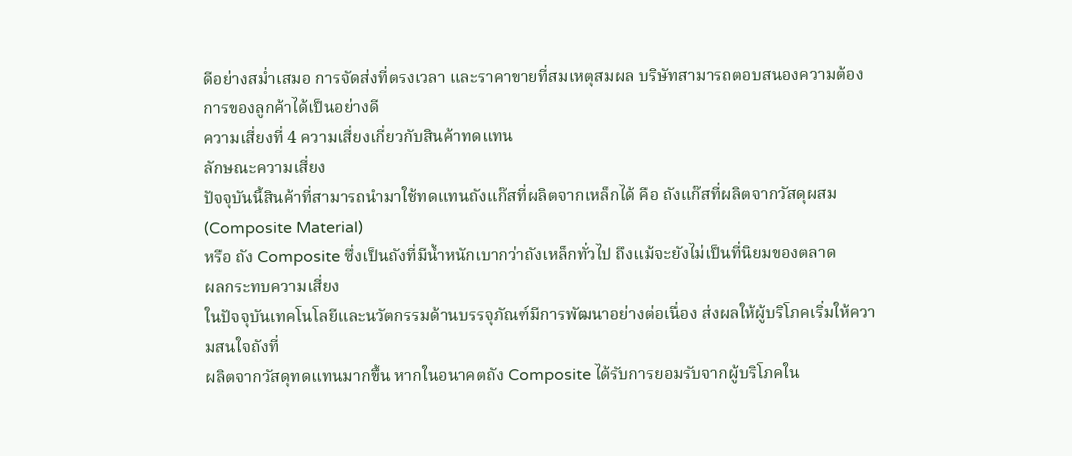ดีอย่างสม่ำเสมอ การจัดส่งที่ตรงเวลา และราคาขายที่สมเหตุสมผล บริษัทสามารถตอบสนองความต้องการของลูกค้าได้เป็นอย่างดี
ความเสี่ยงที่ 4 ความเสี่ยงเกี่ยวกับสินค้าทดแทน
ลักษณะความเสี่ยง
ปัจจุบันนี้สินค้าที่สามารถนำมาใช้ทดแทนถังแก๊สที่ผลิตจากเหล็กได้ คือ ถังแก๊สที่ผลิตจากวัสดุผสม (Composite Material)
หรือ ถัง Composite ซึ่งเป็นถังที่มีน้ำหนักเบากว่าถังเหล็กทั่วไป ถึงแม้จะยังไม่เป็นที่นิยมของตลาด
ผลกระทบความเสี่ยง
ในปัจจุบันเทคโนโลยีและนวัตกรรมด้านบรรจุภัณฑ์มีการพัฒนาอย่างต่อเนื่อง ส่งผลให้ผู้บริโภคเริ่มให้ความสนใจถังที่
ผลิตจากวัสดุทดแทนมากขึ้น หากในอนาคตถัง Composite ได้รับการยอมรับจากผู้บริโภคใน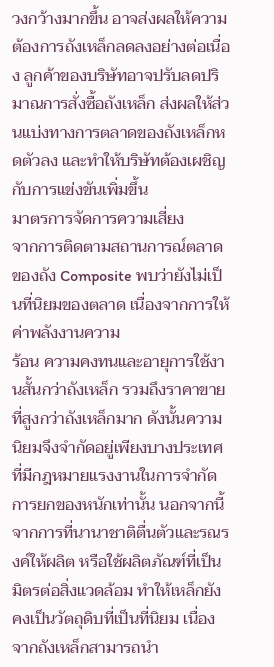วงกว้างมากขึ้น อาจส่งผลให้ความต้องการถังเหล็กลดลงอย่างต่อเนื่อง ลูกค้าของบริษัทอาจปรับลดปริมาณการสั่งซื้อถังเหล็ก ส่งผลให้ส่วนแบ่งทางการตลาดของถังเหล็กหดตัวลง และทำให้บริษัทต้องเผชิญกับการแข่งขันเพิ่มขึ้น
มาตรการจัดการความเสี่ยง
จากการติดตามสถานการณ์ตลาดของถัง Composite พบว่ายังไม่เป็นที่นิยมของตลาด เนื่องจากการให้ค่าพลังงานความ
ร้อน ความคงทนและอายุการใช้งานสั้นกว่าถังเหล็ก รวมถึงราคาขายที่สูงกว่าถังเหล็กมาก ดังนั้นความนิยมจึงจำกัดอยู่เพียงบางประเทศที่มีกฎหมายแรงงานในการจำกัดการยกของหนักเท่านั้น นอกจากนี้จากการที่นานาชาติตื่นตัวและรณรงค์ให้ผลิต หรือใช้ผลิตภัณฑ์ที่เป็นมิตรต่อสิ่งแวดล้อม ทำให้เหล็กยังคงเป็นวัตถุดิบที่เป็นที่นิยม เนื่องจากถังเหล็กสามารถนำ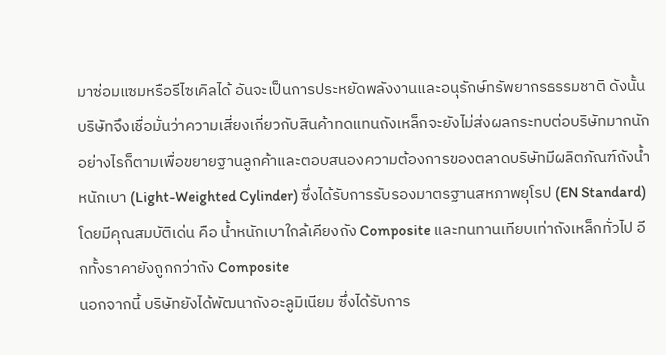มาซ่อมแซมหรือรีไซเคิลได้ อันจะเป็นการประหยัดพลังงานและอนุรักษ์ทรัพยากรธรรมชาติ ดังนั้นบริษัทจึงเชื่อมั่นว่าความเสี่ยงเกี่ยวกับสินค้าทดแทนถังเหล็กจะยังไม่ส่งผลกระทบต่อบริษัทมากนัก อย่างไรก็ตามเพื่อขยายฐานลูกค้าและตอบสนองความต้องการของตลาดบริษัทมีผลิตภัณฑ์ถังน้ำหนักเบา (Light-Weighted Cylinder) ซึ่งได้รับการรับรองมาตรฐานสหภาพยุโรป (EN Standard) โดยมีคุณสมบัติเด่น คือ น้ำหนักเบาใกล้เคียงถัง Composite และทนทานเทียบเท่าถังเหล็กทั่วไป อีกทั้งราคายังถูกกว่าถัง Composite
นอกจากนี้ บริษัทยังได้พัฒนาถังอะลูมิเนียม ซึ่งได้รับการ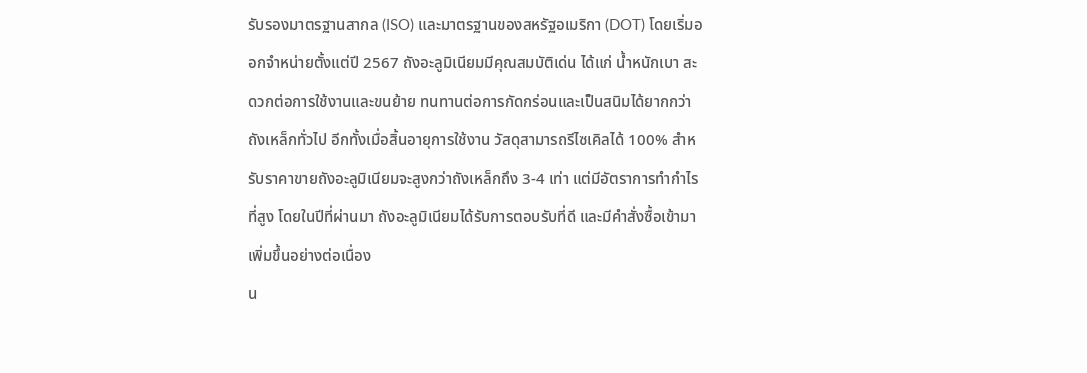รับรองมาตรฐานสากล (ISO) และมาตรฐานของสหรัฐอเมริกา (DOT) โดยเริ่มออกจำหน่ายตั้งแต่ปี 2567 ถังอะลูมิเนียมมีคุณสมบัติเด่น ได้แก่ น้ำหนักเบา สะดวกต่อการใช้งานและขนย้าย ทนทานต่อการกัดกร่อนและเป็นสนิมได้ยากกว่าถังเหล็กทั่วไป อีกทั้งเมื่อสิ้นอายุการใช้งาน วัสดุสามารถรีไซเคิลได้ 100% สำหรับราคาขายถังอะลูมิเนียมจะสูงกว่าถังเหล็กถึง 3-4 เท่า แต่มีอัตราการทำกำไรที่สูง โดยในปีที่ผ่านมา ถังอะลูมิเนียมได้รับการตอบรับที่ดี และมีคำสั่งซื้อเข้ามาเพิ่มขึ้นอย่างต่อเนื่อง
น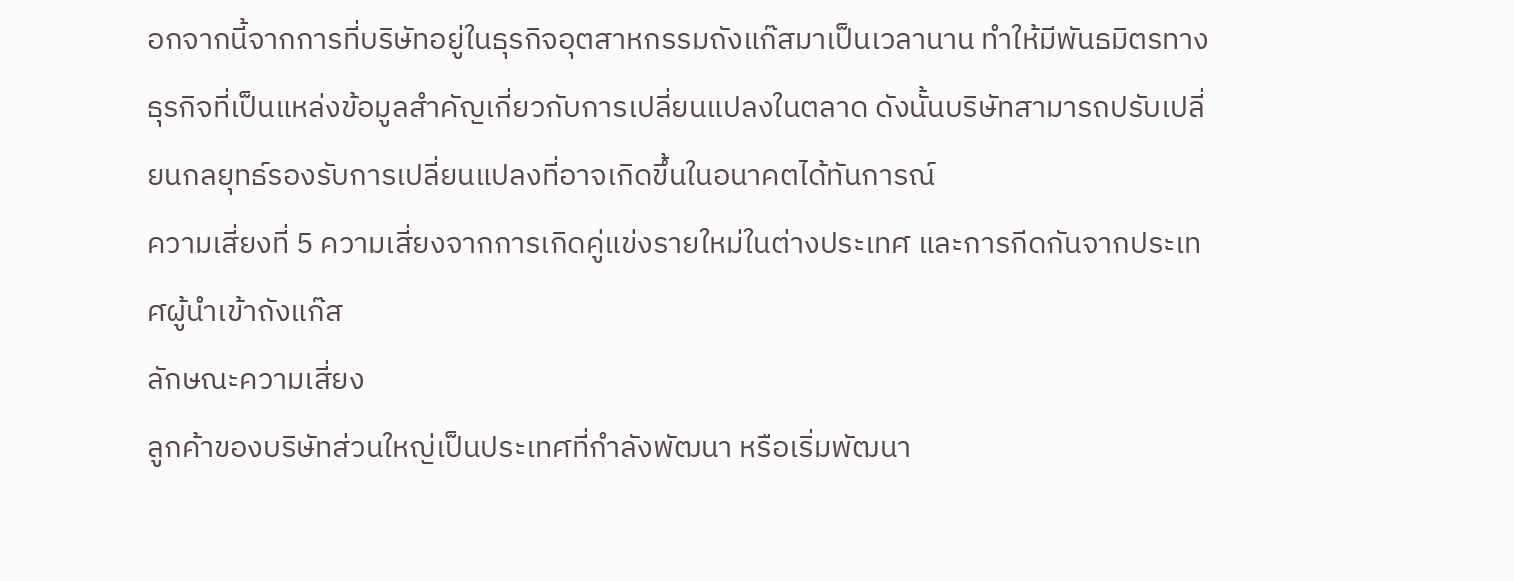อกจากนี้จากการที่บริษัทอยู่ในธุรกิจอุตสาหกรรมถังแก๊สมาเป็นเวลานาน ทำให้มีพันธมิตรทางธุรกิจที่เป็นแหล่งข้อมูลสำคัญเกี่ยวกับการเปลี่ยนแปลงในตลาด ดังนั้นบริษัทสามารถปรับเปลี่ยนกลยุทธ์รองรับการเปลี่ยนแปลงที่อาจเกิดขึ้นในอนาคตได้ทันการณ์
ความเสี่ยงที่ 5 ความเสี่ยงจากการเกิดคู่แข่งรายใหม่ในต่างประเทศ และการกีดกันจากประเทศผู้นำเข้าถังแก๊ส
ลักษณะความเสี่ยง
ลูกค้าของบริษัทส่วนใหญ่เป็นประเทศที่กำลังพัฒนา หรือเริ่มพัฒนา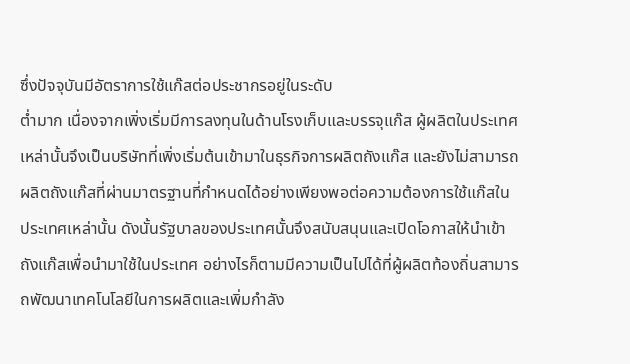ซึ่งปัจจุบันมีอัตราการใช้แก๊สต่อประชากรอยู่ในระดับ
ต่ำมาก เนื่องจากเพิ่งเริ่มมีการลงทุนในด้านโรงเก็บและบรรจุแก๊ส ผู้ผลิตในประเทศเหล่านั้นจึงเป็นบริษัทที่เพิ่งเริ่มต้นเข้ามาในธุรกิจการผลิตถังแก๊ส และยังไม่สามารถผลิตถังแก๊สที่ผ่านมาตรฐานที่กำหนดได้อย่างเพียงพอต่อความต้องการใช้แก๊สในประเทศเหล่านั้น ดังนั้นรัฐบาลของประเทศนั้นจึงสนับสนุนและเปิดโอกาสให้นำเข้าถังแก๊สเพื่อนำมาใช้ในประเทศ อย่างไรก็ตามมีความเป็นไปได้ที่ผู้ผลิตท้องถิ่นสามารถพัฒนาเทคโนโลยีในการผลิตและเพิ่มกำลัง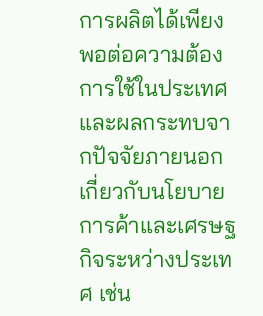การผลิตได้เพียงพอต่อความต้องการใช้ในประเทศ และผลกระทบจากปัจจัยภายนอกเกี่ยวกับนโยบายการค้าและเศรษฐกิจระหว่างประเทศ เช่น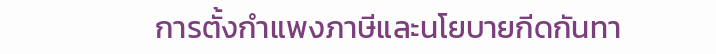การตั้งกำแพงภาษีและนโยบายกีดกันทา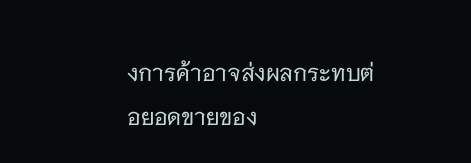งการค้าอาจส่งผลกระทบต่อยอดขายของ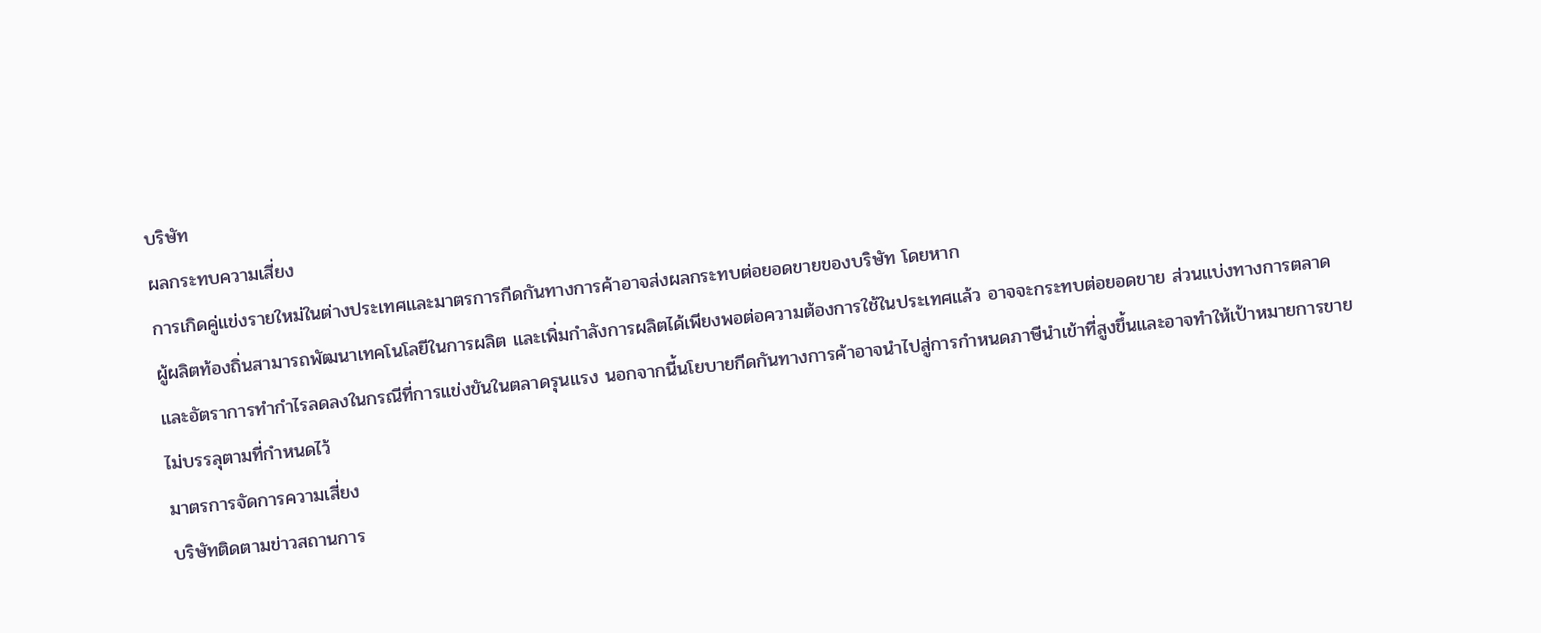บริษัท
ผลกระทบความเสี่ยง
การเกิดคู่แข่งรายใหม่ในต่างประเทศและมาตรการกีดกันทางการค้าอาจส่งผลกระทบต่อยอดขายของบริษัท โดยหาก
ผู้ผลิตท้องถิ่นสามารถพัฒนาเทคโนโลยีในการผลิต และเพิ่มกำลังการผลิตได้เพียงพอต่อความต้องการใช้ในประเทศแล้ว อาจจะกระทบต่อยอดขาย ส่วนแบ่งทางการตลาด และอัตราการทำกำไรลดลงในกรณีที่การแข่งขันในตลาดรุนแรง นอกจากนี้นโยบายกีดกันทางการค้าอาจนำไปสู่การกำหนดภาษีนำเข้าที่สูงขึ้นและอาจทำให้เป้าหมายการขายไม่บรรลุตามที่กำหนดไว้
มาตรการจัดการความเสี่ยง
บริษัทติดตามข่าวสถานการ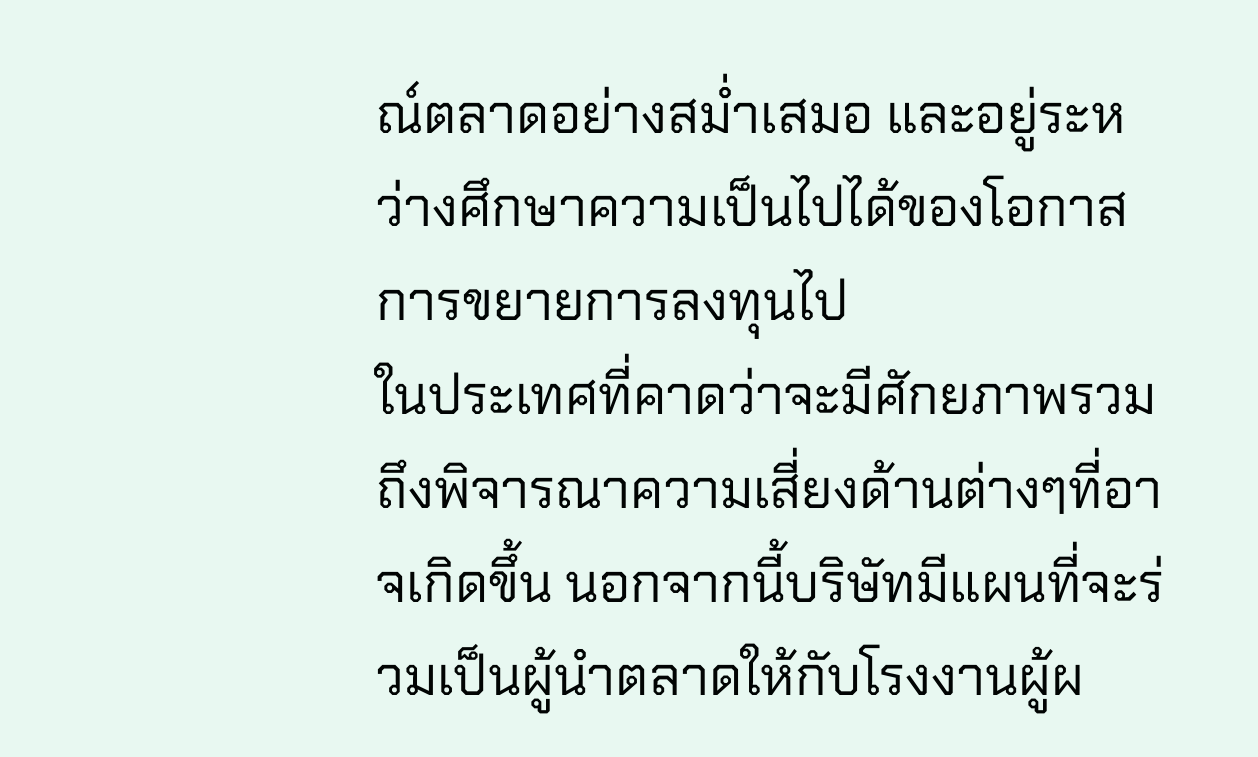ณ์ตลาดอย่างสม่ำเสมอ และอยู่ระหว่างศึกษาความเป็นไปได้ของโอกาสการขยายการลงทุนไป
ในประเทศที่คาดว่าจะมีศักยภาพรวมถึงพิจารณาความเสี่ยงด้านต่างๆที่อาจเกิดขึ้น นอกจากนี้บริษัทมีแผนที่จะร่วมเป็นผู้นำตลาดให้กับโรงงานผู้ผ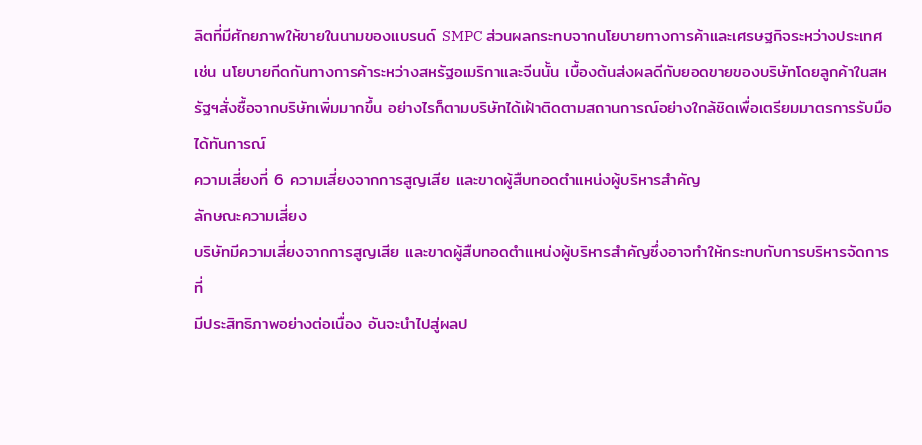ลิตที่มีศักยภาพให้ขายในนามของแบรนด์ SMPC ส่วนผลกระทบจากนโยบายทางการค้าและเศรษฐกิจระหว่างประเทศ เช่น นโยบายกีดกันทางการค้าระหว่างสหรัฐอเมริกาและจีนนั้น เบื้องต้นส่งผลดีกับยอดขายของบริษัทโดยลูกค้าในสหรัฐฯสั่งซื้อจากบริษัทเพิ่มมากขึ้น อย่างไรก็ตามบริษัทได้เฝ้าติดตามสถานการณ์อย่างใกล้ชิดเพื่อเตรียมมาตรการรับมือได้ทันการณ์
ความเสี่ยงที่ 6 ความเสี่ยงจากการสูญเสีย และขาดผู้สืบทอดตำแหน่งผู้บริหารสำคัญ
ลักษณะความเสี่ยง
บริษัทมีความเสี่ยงจากการสูญเสีย และขาดผู้สืบทอดตำแหน่งผู้บริหารสำคัญซึ่งอาจทำให้กระทบกับการบริหารจัดการที่
มีประสิทธิภาพอย่างต่อเนื่อง อันจะนำไปสู่ผลป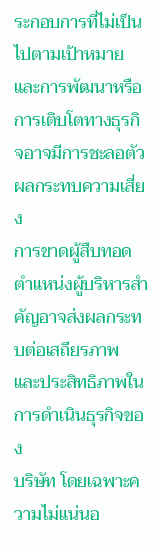ระกอบการที่ไม่เป็นไปตามเป้าหมายและการพัฒนาหรือการเติบโตทางธุรกิจอาจมีการชะลอตัว
ผลกระทบความเสี่ยง
การขาดผู้สืบทอดตำแหน่งผู้บริหารสำคัญอาจส่งผลกระทบต่อเสถียรภาพ และประสิทธิภาพในการดำเนินธุรกิจของ
บริษัท โดยเฉพาะความไม่แน่นอ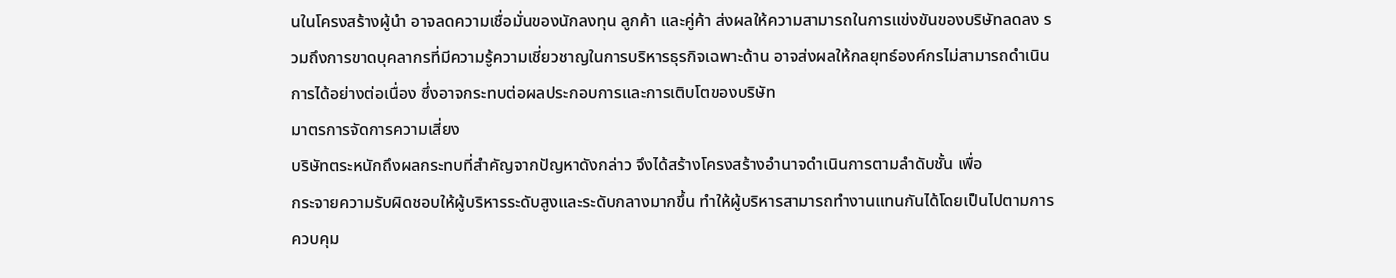นในโครงสร้างผู้นำ อาจลดความเชื่อมั่นของนักลงทุน ลูกค้า และคู่ค้า ส่งผลให้ความสามารถในการแข่งขันของบริษัทลดลง รวมถึงการขาดบุคลากรที่มีความรู้ความเชี่ยวชาญในการบริหารธุรกิจเฉพาะด้าน อาจส่งผลให้กลยุทธ์องค์กรไม่สามารถดำเนินการได้อย่างต่อเนื่อง ซึ่งอาจกระทบต่อผลประกอบการและการเติบโตของบริษัท
มาตรการจัดการความเสี่ยง
บริษัทตระหนักถึงผลกระทบที่สำคัญจากปัญหาดังกล่าว จึงได้สร้างโครงสร้างอำนาจดำเนินการตามลำดับชั้น เพื่อ
กระจายความรับผิดชอบให้ผู้บริหารระดับสูงและระดับกลางมากขึ้น ทำให้ผู้บริหารสามารถทำงานแทนกันได้โดยเป็นไปตามการควบคุม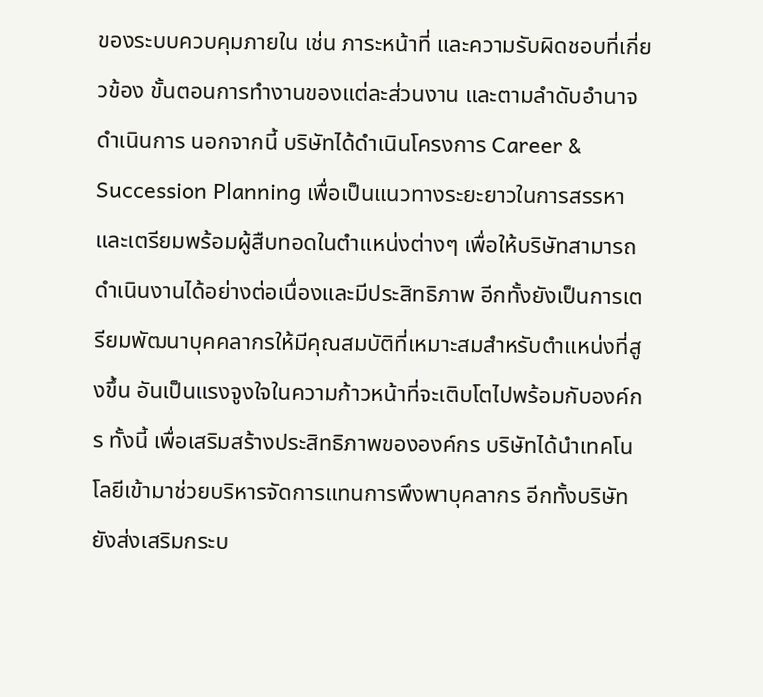ของระบบควบคุมภายใน เช่น ภาระหน้าที่ และความรับผิดชอบที่เกี่ยวข้อง ขั้นตอนการทำงานของแต่ละส่วนงาน และตามลำดับอำนาจดำเนินการ นอกจากนี้ บริษัทได้ดำเนินโครงการ Career & Succession Planning เพื่อเป็นแนวทางระยะยาวในการสรรหาและเตรียมพร้อมผู้สืบทอดในตำแหน่งต่างๆ เพื่อให้บริษัทสามารถดำเนินงานได้อย่างต่อเนื่องและมีประสิทธิภาพ อีกทั้งยังเป็นการเตรียมพัฒนาบุคคลากรให้มีคุณสมบัติที่เหมาะสมสำหรับตำแหน่งที่สูงขึ้น อันเป็นแรงจูงใจในความก้าวหน้าที่จะเติบโตไปพร้อมกับองค์กร ทั้งนี้ เพื่อเสริมสร้างประสิทธิภาพขององค์กร บริษัทได้นำเทคโนโลยีเข้ามาช่วยบริหารจัดการแทนการพึงพาบุคลากร อีกทั้งบริษัทยังส่งเสริมกระบ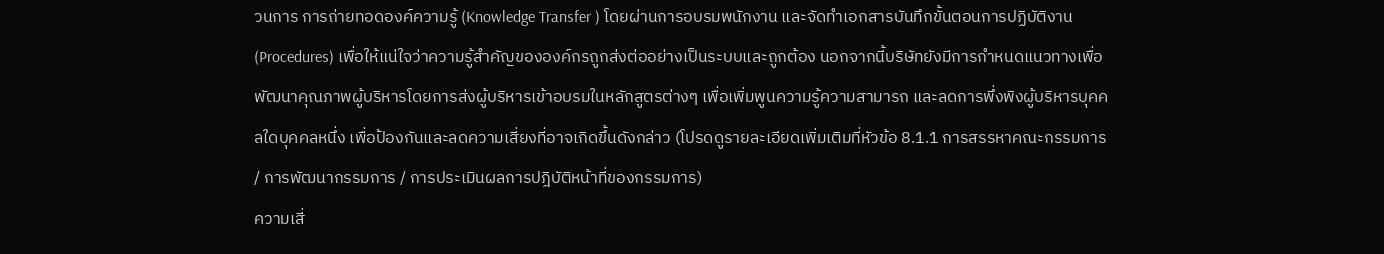วนการ การถ่ายทอดองค์ความรู้ (Knowledge Transfer ) โดยผ่านการอบรมพนักงาน และจัดทำเอกสารบันทึกขั้นตอนการปฏิบัติงาน (Procedures) เพื่อให้แน่ใจว่าความรู้สำคัญขององค์กรถูกส่งต่ออย่างเป็นระบบและถูกต้อง นอกจากนี้บริษัทยังมีการกำหนดแนวทางเพื่อพัฒนาคุณภาพผู้บริหารโดยการส่งผู้บริหารเข้าอบรมในหลักสูตรต่างๆ เพื่อเพิ่มพูนความรู้ความสามารถ และลดการพึ่งพิงผู้บริหารบุคคลใดบุคคลหนึ่ง เพื่อป้องกันและลดความเสี่ยงที่อาจเกิดขึ้นดังกล่าว (โปรดดูรายละเอียดเพิ่มเติมที่หัวข้อ 8.1.1 การสรรหาคณะกรรมการ / การพัฒนากรรมการ / การประเมินผลการปฎิบัติหน้าที่ของกรรมการ)
ความเสี่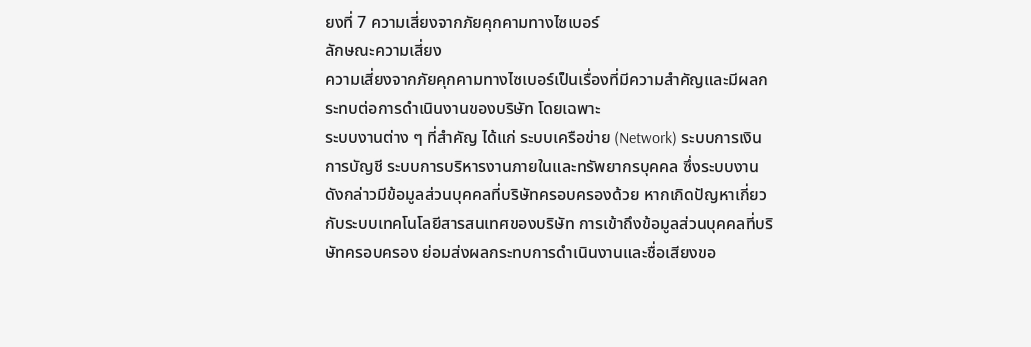ยงที่ 7 ความเสี่ยงจากภัยคุกคามทางไซเบอร์
ลักษณะความเสี่ยง
ความเสี่ยงจากภัยคุกคามทางไซเบอร์เป็นเรื่องที่มีความสำคัญและมีผลกระทบต่อการดำเนินงานของบริษัท โดยเฉพาะ
ระบบงานต่าง ๆ ที่สำคัญ ได้แก่ ระบบเครือข่าย (Network) ระบบการเงินการบัญชี ระบบการบริหารงานภายในและทรัพยากรบุคคล ซึ่งระบบงานดังกล่าวมีข้อมูลส่วนบุคคลที่บริษัทครอบครองด้วย หากเกิดปัญหาเกี่ยวกับระบบเทคโนโลยีสารสนเทศของบริษัท การเข้าถึงข้อมูลส่วนบุคคลที่บริษัทครอบครอง ย่อมส่งผลกระทบการดำเนินงานและชื่อเสียงขอ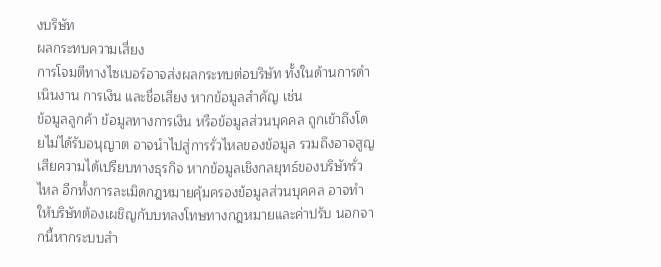งบริษัท
ผลกระทบความเสี่ยง
การโจมตีทางไซเบอร์อาจส่งผลกระทบต่อบริษัท ทั้งในด้านการดำเนินงาน การเงิน และชื่อเสียง หากข้อมูลสำคัญ เช่น
ข้อมูลลูกค้า ข้อมูลทางการเงิน หรือข้อมูลส่วนบุคคล ถูกเข้าถึงโดยไม่ได้รับอนุญาต อาจนำไปสู่การรั่วไหลของข้อมูล รวมถึงอาจสูญเสียความได้เปรียบทางธุรกิจ หากข้อมูลเชิงกลยุทธ์ของบริษัทรั่วไหล อีกทั้งการละเมิดกฎหมายคุ้มครองข้อมูลส่วนบุคคล อาจทำให้บริษัทต้องเผชิญกับบทลงโทษทางกฎหมายและค่าปรับ นอกจากนี้หากระบบสำ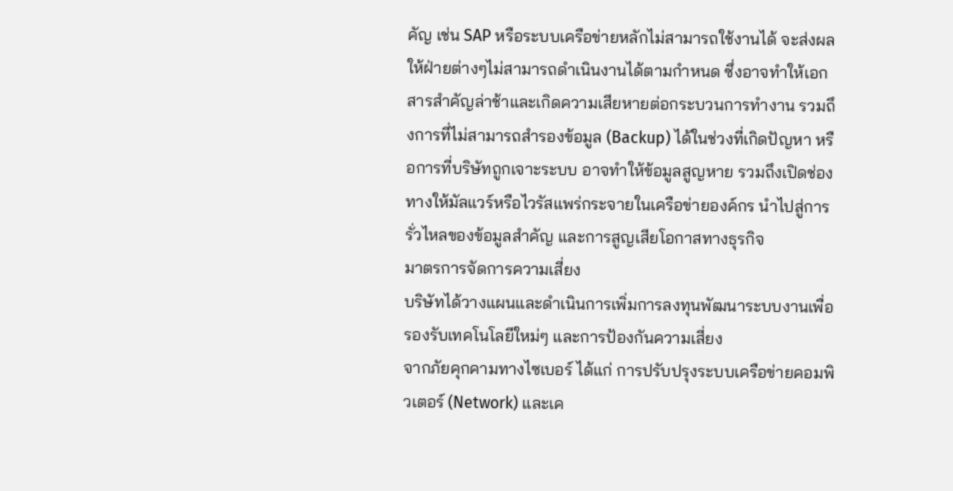คัญ เช่น SAP หรือระบบเครือข่ายหลักไม่สามารถใช้งานได้ จะส่งผลให้ฝ่ายต่างๆไม่สามารถดำเนินงานได้ตามกำหนด ซึ่งอาจทำให้เอกสารสำคัญล่าช้าและเกิดความเสียหายต่อกระบวนการทำงาน รวมถึงการที่ไม่สามารถสำรองข้อมูล (Backup) ได้ในช่วงที่เกิดปัญหา หรือการที่บริษัทถูกเจาะระบบ อาจทำให้ข้อมูลสูญหาย รวมถึงเปิดช่องทางให้มัลแวร์หรือไวรัสแพร่กระจายในเครือข่ายองค์กร นำไปสู่การรั่วไหลของข้อมูลสำคัญ และการสูญเสียโอกาสทางธุรกิจ
มาตรการจัดการความเสี่ยง
บริษัทได้วางแผนและดำเนินการเพิ่มการลงทุนพัฒนาระบบงานเพื่อรองรับเทคโนโลยีใหม่ๆ และการป้องกันความเสี่ยง
จากภัยคุกคามทางไซเบอร์ ได้แก่ การปรับปรุงระบบเครือข่ายคอมพิวเตอร์ (Network) และเค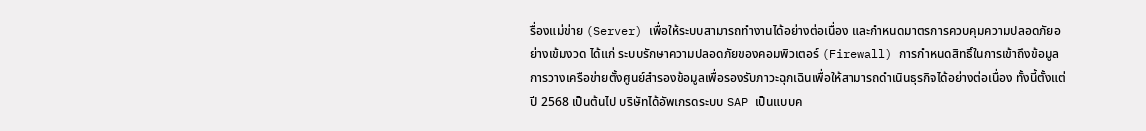รื่องแม่ข่าย (Server) เพื่อให้ระบบสามารถทำงานได้อย่างต่อเนื่อง และกำหนดมาตรการควบคุมความปลอดภัยอย่างเข้มงวด ได้แก่ ระบบรักษาความปลอดภัยของคอมพิวเตอร์ (Firewall) การกำหนดสิทธิ์ในการเข้าถึงข้อมูล การวางเครือข่ายตั้งศูนย์สำรองข้อมูลเพื่อรองรับภาวะฉุกเฉินเพื่อให้สามารถดำเนินธุรกิจได้อย่างต่อเนื่อง ทั้งนี้ตั้งแต่ปี 2568 เป็นต้นไป บริษัทได้อัพเกรดระบบ SAP เป็นแบบค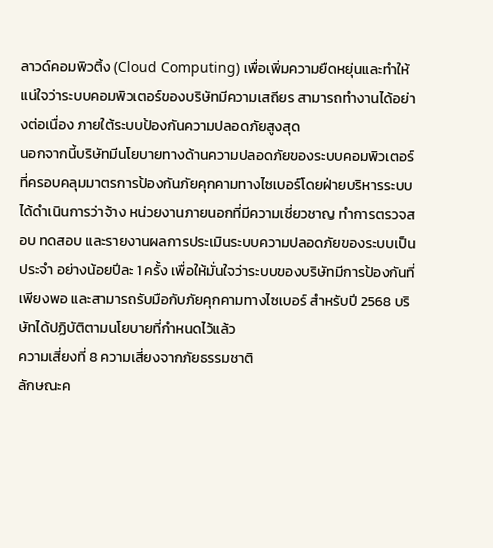ลาวด์คอมพิวติ้ง (Cloud Computing) เพื่อเพิ่มความยืดหยุ่นและทำให้แน่ใจว่าระบบคอมพิวเตอร์ของบริษัทมีความเสถียร สามารถทำงานได้อย่างต่อเนื่อง ภายใต้ระบบป้องกันความปลอดภัยสูงสุด
นอกจากนี้บริษัทมีนโยบายทางด้านความปลอดภัยของระบบคอมพิวเตอร์ ที่ครอบคลุมมาตรการป้องกันภัยคุกคามทางไซเบอร์โดยฝ่ายบริหารระบบได้ดำเนินการว่าจ้าง หน่วยงานภายนอกที่มีความเชี่ยวชาญ ทำการตรวจสอบ ทดสอบ และรายงานผลการประเมินระบบความปลอดภัยของระบบเป็นประจำ อย่างน้อยปีละ 1 ครั้ง เพื่อให้มั่นใจว่าระบบของบริษัทมีการป้องกันที่เพียงพอ และสามารถรับมือกับภัยคุกคามทางไซเบอร์ สำหรับปี 2568 บริษัทได้ปฏิบัติตามนโยบายที่กำหนดไว้แล้ว
ความเสี่ยงที่ 8 ความเสี่ยงจากภัยธรรมชาติ
ลักษณะค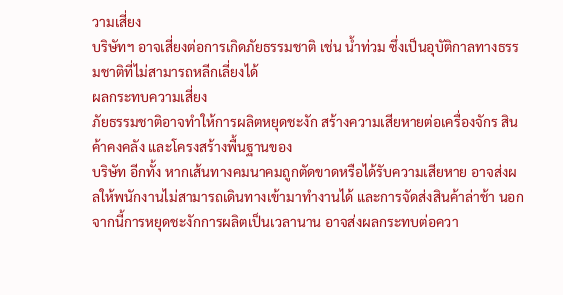วามเสี่ยง
บริษัทฯ อาจเสี่ยงต่อการเกิดภัยธรรมชาติ เช่น น้ำท่วม ซึ่งเป็นอุบัติกาลทางธรรมชาติที่ไม่สามารถหลีกเลี่ยงได้
ผลกระทบความเสี่ยง
ภัยธรรมชาติอาจทำให้การผลิตหยุดชะงัก สร้างความเสียหายต่อเครื่องจักร สินค้าคงคลัง และโครงสร้างพื้นฐานของ
บริษัท อีกทั้ง หากเส้นทางคมนาคมถูกตัดขาดหรือได้รับความเสียหาย อาจส่งผลให้พนักงานไม่สามารถเดินทางเข้ามาทำงานได้ และการจัดส่งสินค้าล่าช้า นอกจากนี้การหยุดชะงักการผลิตเป็นเวลานาน อาจส่งผลกระทบต่อควา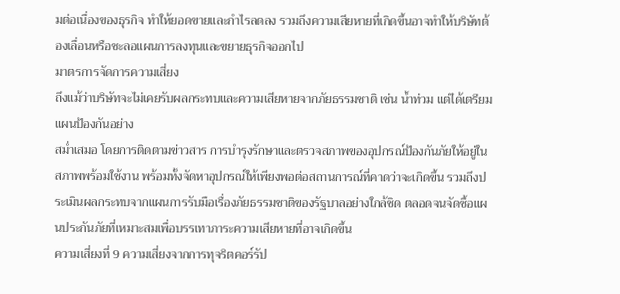มต่อเนื่องของธุรกิจ ทำให้ยอดขายและกำไรลดลง รวมถึงความเสียหายที่เกิดขึ้นอาจทำให้บริษัทต้องเลื่อนหรือชะลอแผนการลงทุนและขยายธุรกิจออกไป
มาตรการจัดการความเสี่ยง
ถึงแม้ว่าบริษัทจะไม่เคยรับผลกระทบและความเสียหายจากภัยธรรมชาติ เช่น น้ำท่วม แต่ได้เตรียมแผนป้องกันอย่าง
สม่ำเสมอ โดยการติดตามข่าวสาร การบำรุงรักษาและตรวจสภาพของอุปกรณ์ป้องกันภัยให้อยู่ในสภาพพร้อมใช้งาน พร้อมทั้งจัดหาอุปกรณ์ให้เพียงพอต่อสถานการณ์ที่คาดว่าจะเกิดขึ้น รวมถึงประเมินผลกระทบจากแผนการรับมือเรื่องภัยธรรมชาติของรัฐบาลอย่างใกล้ชิด ตลอดจนจัดซื้อแผนประกันภัยที่เหมาะสมเพื่อบรรเทาภาระความเสียหายที่อาจเกิดขึ้น
ความเสี่ยงที่ 9 ความเสี่ยงจากการทุจริตคอร์รัป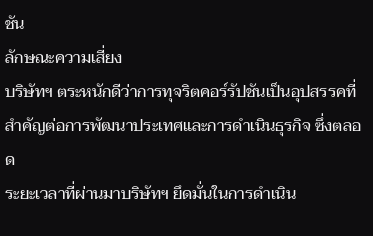ชัน
ลักษณะความเสี่ยง
บริษัทฯ ตระหนักดีว่าการทุจริตคอร์รัปชันเป็นอุปสรรคที่สำคัญต่อการพัฒนาประเทศและการดำเนินธุรกิจ ซึ่งตลอด
ระยะเวลาที่ผ่านมาบริษัทฯ ยึดมั่นในการดำเนิน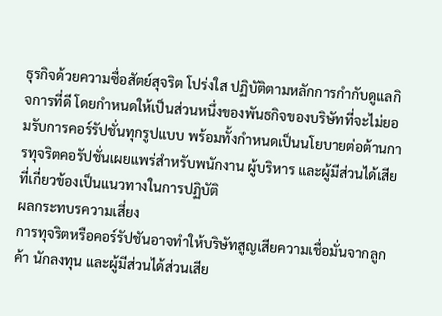ธุรกิจด้วยความซื่อสัตย์สุจริต โปร่งใส ปฏิบัติตามหลักการกำกับดูแลกิจการที่ดี โดยกำหนดให้เป็นส่วนหนึ่งของพันธกิจของบริษัทที่จะไม่ยอมรับการคอร์รัปชั่นทุกรูปแบบ พร้อมทั้งกำหนดเป็นนโยบายต่อต้านการทุจริตคอรัปชั่นเผยแพร่สำหรับพนักงาน ผู้บริหาร และผู้มีส่วนได้เสียที่เกี่ยวข้องเป็นแนวทางในการปฏิบัติ
ผลกระทบรความเสี่ยง
การทุจริตหรือคอร์รัปชันอาจทำให้บริษัทสูญเสียความเชื่อมั่นจากลูกค้า นักลงทุน และผู้มีส่วนได้ส่วนเสีย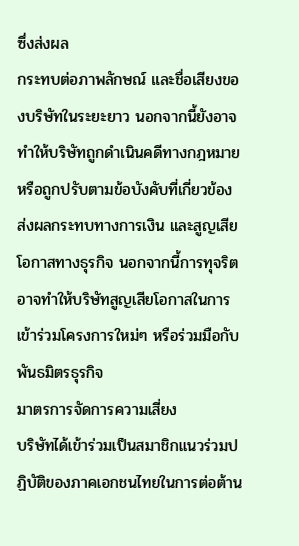ซึ่งส่งผล
กระทบต่อภาพลักษณ์ และชื่อเสียงของบริษัทในระยะยาว นอกจากนี้ยังอาจทำให้บริษัทถูกดำเนินคดีทางกฎหมายหรือถูกปรับตามข้อบังคับที่เกี่ยวข้อง ส่งผลกระทบทางการเงิน และสูญเสียโอกาสทางธุรกิจ นอกจากนี้การทุจริตอาจทำให้บริษัทสูญเสียโอกาสในการเข้าร่วมโครงการใหม่ๆ หรือร่วมมือกับพันธมิตรธุรกิจ
มาตรการจัดการความเสี่ยง
บริษัทได้เข้าร่วมเป็นสมาชิกแนวร่วมปฏิบัติของภาคเอกชนไทยในการต่อต้าน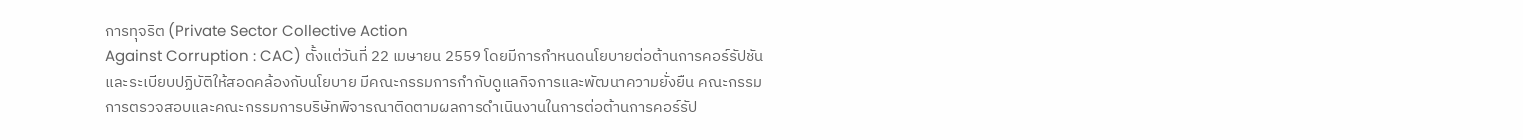การทุจริต (Private Sector Collective Action
Against Corruption : CAC) ตั้งแต่วันที่ 22 เมษายน 2559 โดยมีการกำหนดนโยบายต่อต้านการคอร์รัปชันและระเบียบปฏิบัติให้สอดคล้องกับนโยบาย มีคณะกรรมการกำกับดูแลกิจการและพัฒนาความยั่งยืน คณะกรรมการตรวจสอบและคณะกรรมการบริษัทพิจารณาติดตามผลการดำเนินงานในการต่อต้านการคอร์รัป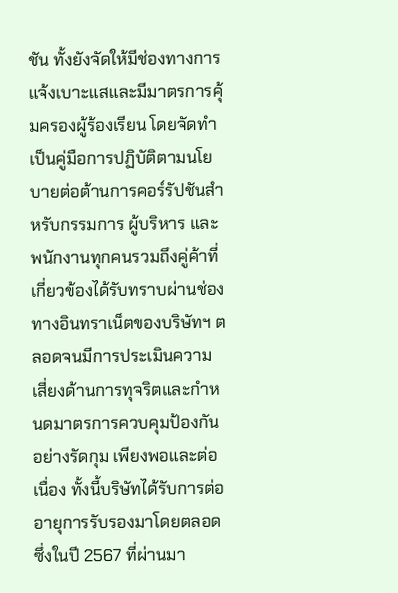ชัน ทั้งยังจัดให้มีช่องทางการแจ้งเบาะแสและมีมาตรการคุ้มครองผู้ร้องเรียน โดยจัดทำเป็นคู่มือการปฏิบัติตามนโยบายต่อต้านการคอร์รัปชันสำหรับกรรมการ ผู้บริหาร และพนักงานทุกคนรวมถึงคู่ค้าที่เกี่ยวข้องได้รับทราบผ่านช่องทางอินทราเน็ตของบริษัทฯ ตลอดจนมีการประเมินความเสี่ยงด้านการทุจริตและกำหนดมาตรการควบคุมป้องกันอย่างรัดกุม เพียงพอและต่อเนื่อง ทั้งนี้บริษัทได้รับการต่ออายุการรับรองมาโดยตลอด ซึ่งในปี 2567 ที่ผ่านมา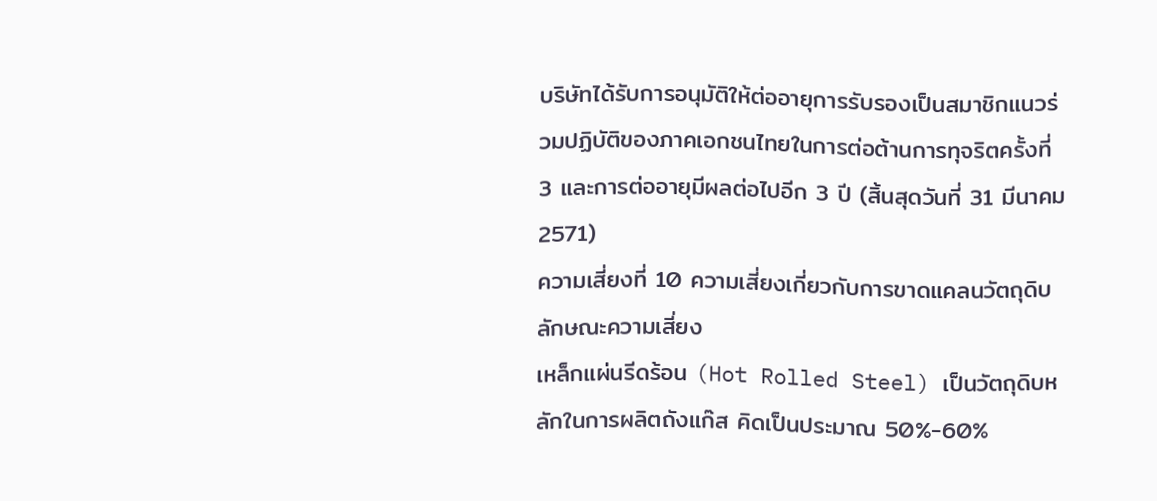บริษัทได้รับการอนุมัติให้ต่ออายุการรับรองเป็นสมาชิกแนวร่วมปฏิบัติของภาคเอกชนไทยในการต่อต้านการทุจริตครั้งที่ 3 และการต่ออายุมีผลต่อไปอีก 3 ปี (สิ้นสุดวันที่ 31 มีนาคม 2571)
ความเสี่ยงที่ 10 ความเสี่ยงเกี่ยวกับการขาดแคลนวัตถุดิบ
ลักษณะความเสี่ยง
เหล็กแผ่นรีดร้อน (Hot Rolled Steel) เป็นวัตถุดิบหลักในการผลิตถังแก๊ส คิดเป็นประมาณ 50%-60%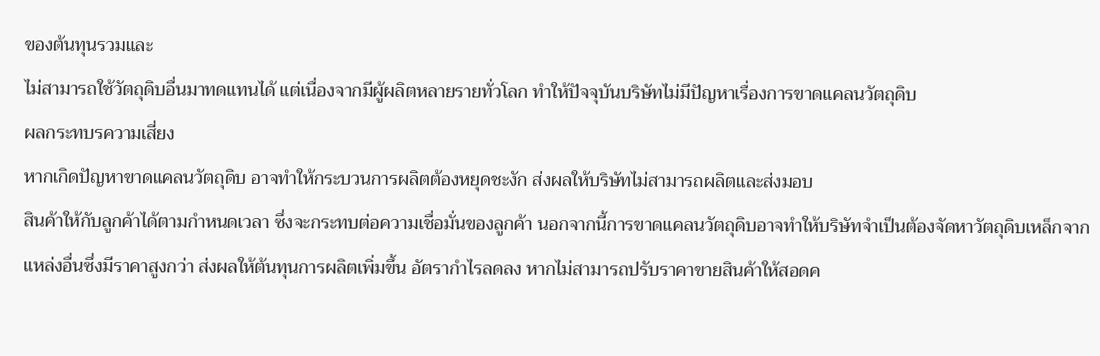ของต้นทุนรวมและ
ไม่สามารถใช้วัตถุดิบอื่นมาทดแทนได้ แต่เนื่องจากมีผู้ผลิตหลายรายทั่วโลก ทำให้ปัจจุบันบริษัทไม่มีปัญหาเรื่องการขาดแคลนวัตถุดิบ
ผลกระทบรความเสี่ยง
หากเกิดปัญหาขาดแคลนวัตถุดิบ อาจทำให้กระบวนการผลิตต้องหยุดชะงัก ส่งผลให้บริษัทไม่สามารถผลิตและส่งมอบ
สินค้าให้กับลูกค้าได้ตามกำหนดเวลา ซึ่งจะกระทบต่อความเชื่อมั่นของลูกค้า นอกจากนี้การขาดแคลนวัตถุดิบอาจทำให้บริษัทจำเป็นต้องจัดหาวัตถุดิบเหล็กจากแหล่งอื่นซึ่งมีราคาสูงกว่า ส่งผลให้ต้นทุนการผลิตเพิ่มขึ้น อัตรากำไรลดลง หากไม่สามารถปรับราคาขายสินค้าให้สอดค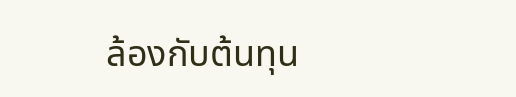ล้องกับต้นทุน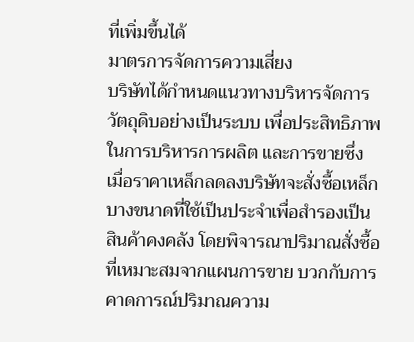ที่เพิ่มขึ้นได้
มาตรการจัดการความเสี่ยง
บริษัทได้กำหนดแนวทางบริหารจัดการวัตถุดิบอย่างเป็นระบบ เพื่อประสิทธิภาพในการบริหารการผลิต และการขายซึ่ง
เมื่อราคาเหล็กลดลงบริษัทจะสั่งซื้อเหล็กบางขนาดที่ใช้เป็นประจำเพื่อสำรองเป็นสินค้าคงคลัง โดยพิจารณาปริมาณสั่งซื้อที่เหมาะสมจากแผนการขาย บวกกับการคาดการณ์ปริมาณความ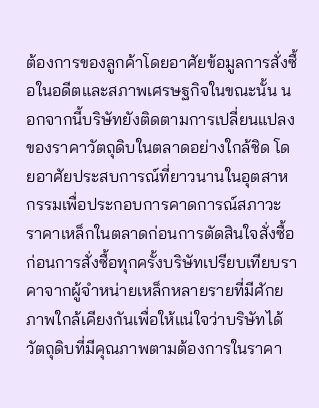ต้องการของลูกค้าโดยอาศัยข้อมูลการสั่งซื้อในอดีตและสภาพเศรษฐกิจในขณะนั้น นอกจากนี้บริษัทยังติดตามการเปลี่ยนแปลงของราคาวัตถุดิบในตลาดอย่างใกล้ชิด โดยอาศัยประสบการณ์ที่ยาวนานในอุตสาหกรรมเพื่อประกอบการคาดการณ์สภาวะราคาเหล็กในตลาดก่อนการตัดสินใจสั่งซื้อ ก่อนการสั่งซื้อทุกครั้งบริษัทเปรียบเทียบราคาจากผู้จำหน่ายเหล็กหลายรายที่มีศักยภาพใกล้เคียงกันเพื่อให้แน่ใจว่าบริษัทได้วัตถุดิบที่มีคุณภาพตามต้องการในราคา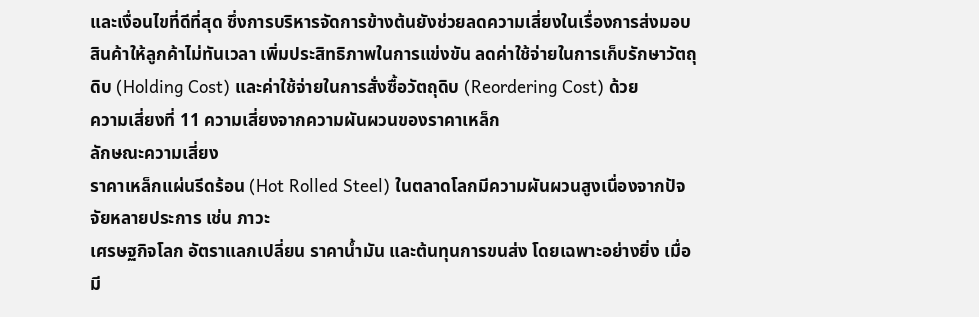และเงื่อนไขที่ดีที่สุด ซึ่งการบริหารจัดการข้างต้นยังช่วยลดความเสี่ยงในเรื่องการส่งมอบสินค้าให้ลูกค้าไม่ทันเวลา เพิ่มประสิทธิภาพในการแข่งขัน ลดค่าใช้จ่ายในการเก็บรักษาวัตถุดิบ (Holding Cost) และค่าใช้จ่ายในการสั่งซื้อวัตถุดิบ (Reordering Cost) ด้วย
ความเสี่ยงที่ 11 ความเสี่ยงจากความผันผวนของราคาเหล็ก
ลักษณะความเสี่ยง
ราคาเหล็กแผ่นรีดร้อน (Hot Rolled Steel) ในตลาดโลกมีความผันผวนสูงเนื่องจากปัจจัยหลายประการ เช่น ภาวะ
เศรษฐกิจโลก อัตราแลกเปลี่ยน ราคาน้ำมัน และต้นทุนการขนส่ง โดยเฉพาะอย่างยิ่ง เมื่อมี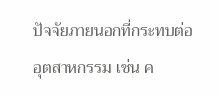ปัจจัยภายนอกที่กระทบต่ออุตสาหกรรม เช่น ค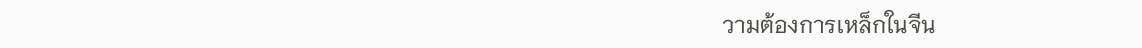วามต้องการเหล็กในจีน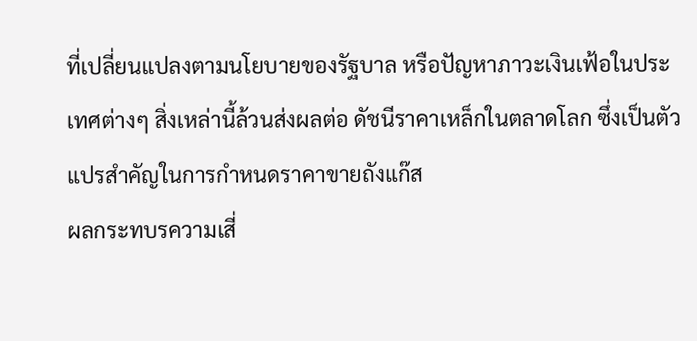ที่เปลี่ยนแปลงตามนโยบายของรัฐบาล หรือปัญหาภาวะเงินเฟ้อในประเทศต่างๆ สิ่งเหล่านี้ล้วนส่งผลต่อ ดัชนีราคาเหล็กในตลาดโลก ซึ่งเป็นตัวแปรสำคัญในการกำหนดราคาขายถังแก๊ส
ผลกระทบรความเสี่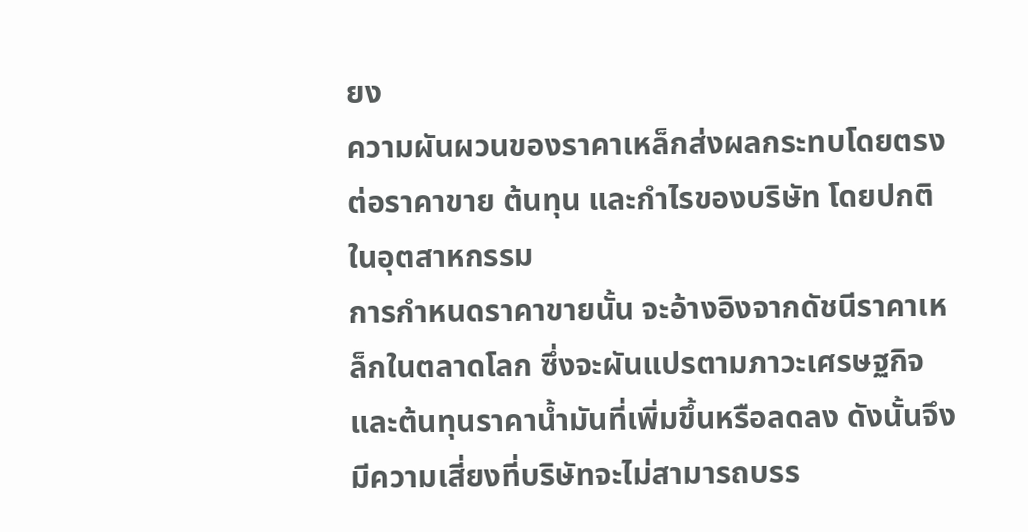ยง
ความผันผวนของราคาเหล็กส่งผลกระทบโดยตรงต่อราคาขาย ต้นทุน และกำไรของบริษัท โดยปกติในอุตสาหกรรม
การกำหนดราคาขายนั้น จะอ้างอิงจากดัชนีราคาเหล็กในตลาดโลก ซึ่งจะผันแปรตามภาวะเศรษฐกิจและต้นทุนราคาน้ำมันที่เพิ่มขึ้นหรือลดลง ดังนั้นจึงมีความเสี่ยงที่บริษัทจะไม่สามารถบรร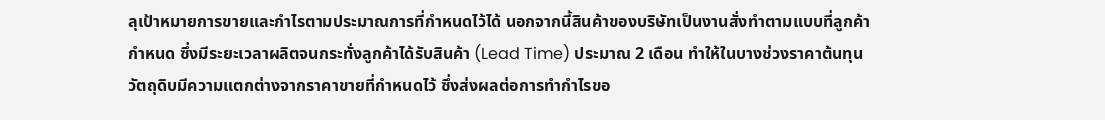ลุเป้าหมายการขายและกำไรตามประมาณการที่กำหนดไว้ได้ นอกจากนี้สินค้าของบริษัทเป็นงานสั่งทำตามแบบที่ลูกค้ากำหนด ซึ่งมีระยะเวลาผลิตจนกระทั่งลูกค้าได้รับสินค้า (Lead Time) ประมาณ 2 เดือน ทำให้ในบางช่วงราคาต้นทุนวัตถุดิบมีความแตกต่างจากราคาขายที่กำหนดไว้ ซึ่งส่งผลต่อการทำกำไรขอ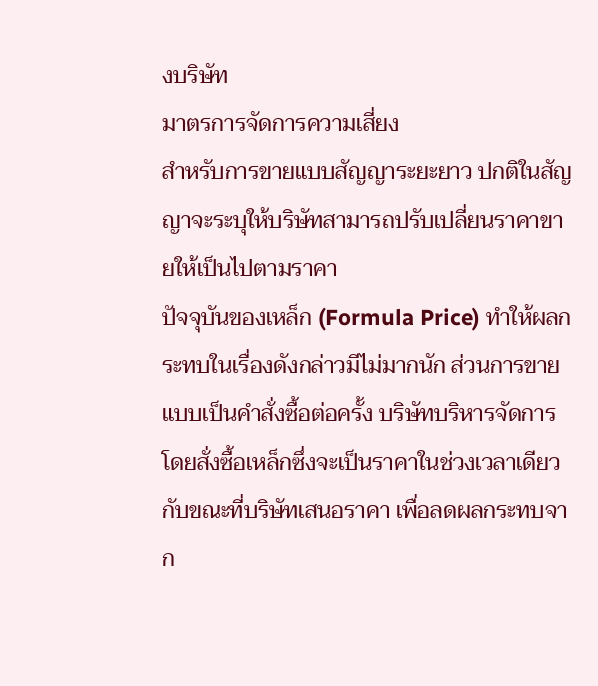งบริษัท
มาตรการจัดการความเสี่ยง
สำหรับการขายแบบสัญญาระยะยาว ปกติในสัญญาจะระบุให้บริษัทสามารถปรับเปลี่ยนราคาขายให้เป็นไปตามราคา
ปัจจุบันของเหล็ก (Formula Price) ทำให้ผลกระทบในเรื่องดังกล่าวมีไม่มากนัก ส่วนการขายแบบเป็นคำสั่งซื้อต่อครั้ง บริษัทบริหารจัดการโดยสั่งซื้อเหล็กซึ่งจะเป็นราคาในช่วงเวลาเดียวกับขณะที่บริษัทเสนอราคา เพื่อลดผลกระทบจาก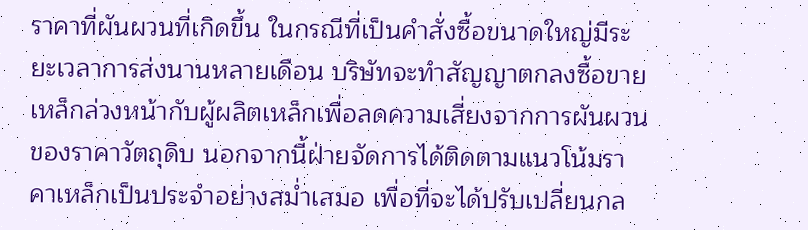ราคาที่ผันผวนที่เกิดขึ้น ในกรณีที่เป็นคำสั่งซื้อขนาดใหญ่มีระยะเวลาการส่งนานหลายเดือน บริษัทจะทำสัญญาตกลงซื้อขายเหล็กล่วงหน้ากับผู้ผลิตเหล็กเพื่อลดความเสี่ยงจากการผันผวนของราคาวัตถุดิบ นอกจากนี้ฝ่ายจัดการได้ติดตามแนวโน้มราคาเหล็กเป็นประจำอย่างสม่ำเสมอ เพื่อที่จะได้ปรับเปลี่ยนกล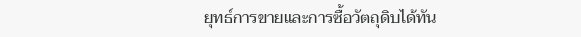ยุทธ์การขายและการซื้อวัตถุดิบได้ทัน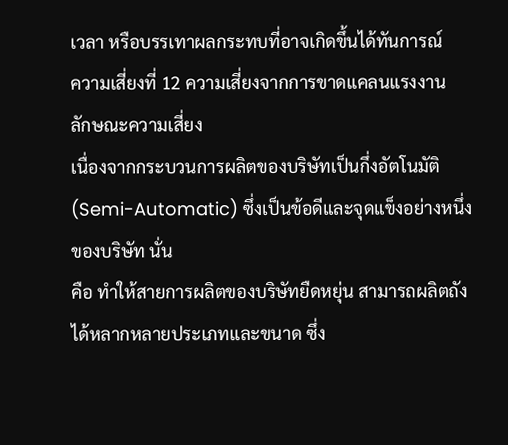เวลา หรือบรรเทาผลกระทบที่อาจเกิดขึ้นได้ทันการณ์
ความเสี่ยงที่ 12 ความเสี่ยงจากการขาดแคลนแรงงาน
ลักษณะความเสี่ยง
เนื่องจากกระบวนการผลิตของบริษัทเป็นกึ่งอัตโนมัติ (Semi-Automatic) ซึ่งเป็นข้อดีและจุดแข็งอย่างหนึ่งของบริษัท นั่น
คือ ทำให้สายการผลิตของบริษัทยืดหยุ่น สามารถผลิตถังได้หลากหลายประเภทและขนาด ซึ่ง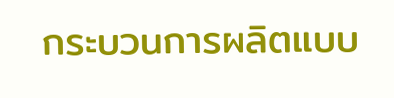กระบวนการผลิตแบบ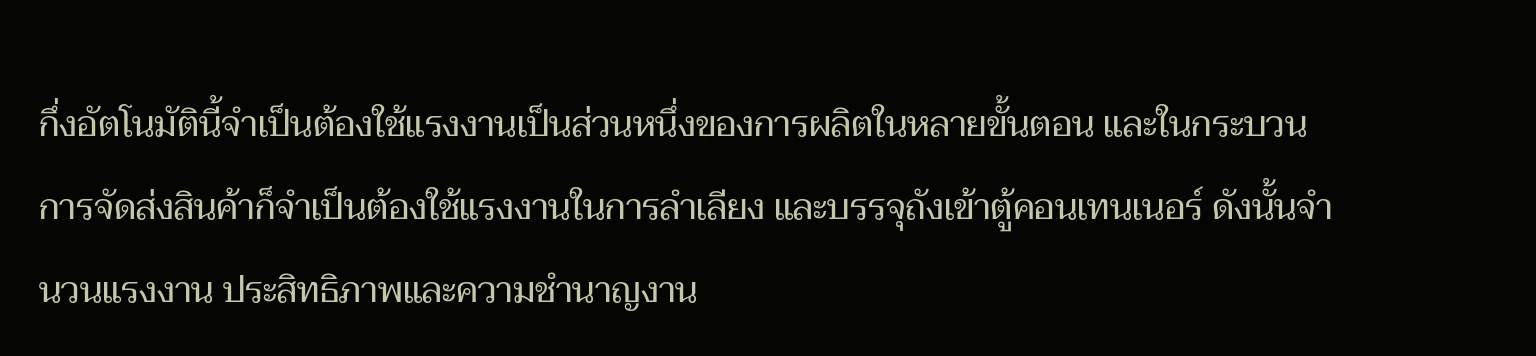กึ่งอัตโนมัตินี้จำเป็นต้องใช้แรงงานเป็นส่วนหนึ่งของการผลิตในหลายขั้นตอน และในกระบวนการจัดส่งสินค้าก็จำเป็นต้องใช้แรงงานในการลำเลียง และบรรจุถังเข้าตู้คอนเทนเนอร์ ดังนั้นจำนวนแรงงาน ประสิทธิภาพและความชำนาญงาน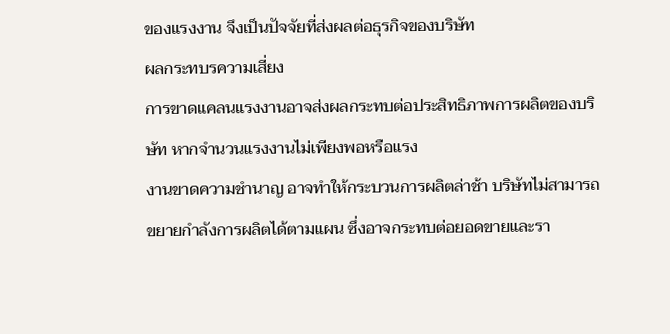ของแรงงาน จึงเป็นปัจจัยที่ส่งผลต่อธุรกิจของบริษัท
ผลกระทบรความเสี่ยง
การขาดแคลนแรงงานอาจส่งผลกระทบต่อประสิทธิภาพการผลิตของบริษัท หากจำนวนแรงงานไม่เพียงพอหรือแรง
งานขาดความชำนาญ อาจทำให้กระบวนการผลิตล่าช้า บริษัทไม่สามารถขยายกำลังการผลิตได้ตามแผน ซึ่งอาจกระทบต่อยอดขายและรา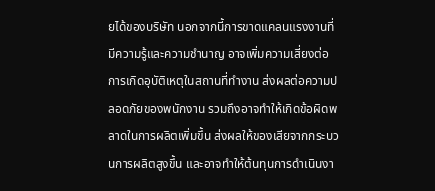ยได้ของบริษัท นอกจากนี้การขาดแคลนแรงงานที่มีความรู้และความชำนาญ อาจเพิ่มความเสี่ยงต่อการเกิดอุบัติเหตุในสถานที่ทำงาน ส่งผลต่อความปลอดภัยของพนักงาน รวมถึงอาจทำให้เกิดข้อผิดพลาดในการผลิตเพิ่มขึ้น ส่งผลให้ของเสียจากกระบวนการผลิตสูงขึ้น และอาจทำให้ต้นทุนการดำเนินงา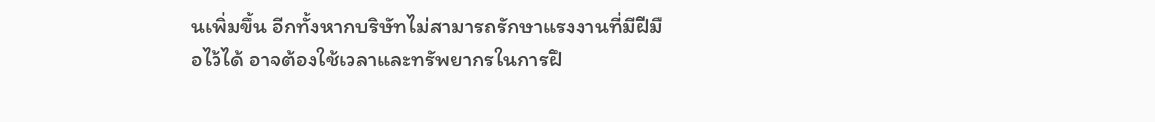นเพิ่มขึ้น อีกทั้งหากบริษัทไม่สามารถรักษาแรงงานที่มีฝีมือไว้ได้ อาจต้องใช้เวลาและทรัพยากรในการฝึ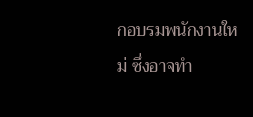กอบรมพนักงานใหม่ ซึ่งอาจทำ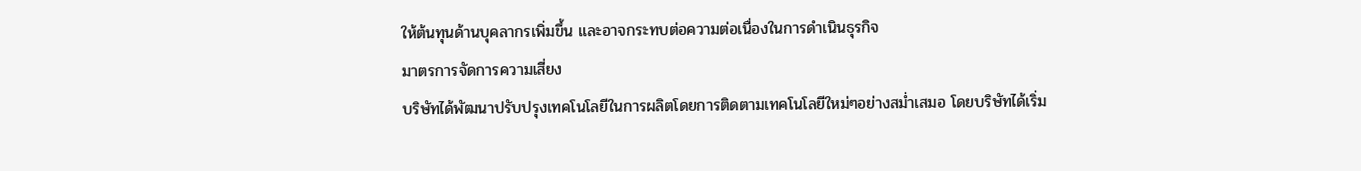ให้ต้นทุนด้านบุคลากรเพิ่มขึ้น และอาจกระทบต่อความต่อเนื่องในการดำเนินธุรกิจ
มาตรการจัดการความเสี่ยง
บริษัทได้พัฒนาปรับปรุงเทคโนโลยีในการผลิตโดยการติดตามเทคโนโลยีใหม่ๆอย่างสม่ำเสมอ โดยบริษัทได้เริ่ม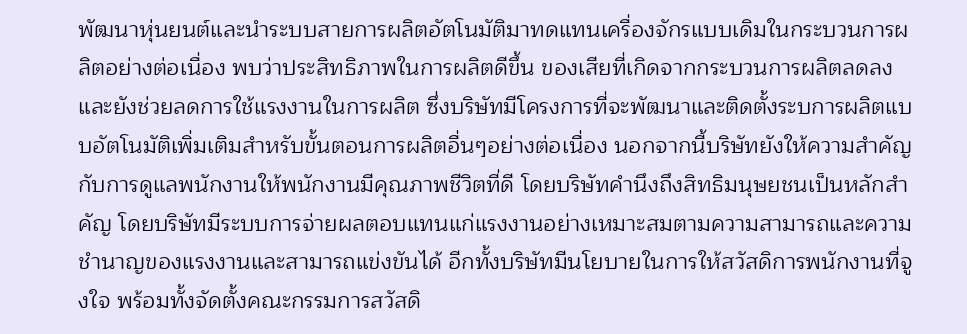พัฒนาหุ่นยนต์และนำระบบสายการผลิตอัตโนมัติมาทดแทนเครื่องจักรแบบเดิมในกระบวนการผลิตอย่างต่อเนื่อง พบว่าประสิทธิภาพในการผลิตดีขึ้น ของเสียที่เกิดจากกระบวนการผลิตลดลง และยังช่วยลดการใช้แรงงานในการผลิต ซึ่งบริษัทมีโครงการที่จะพัฒนาและติดตั้งระบการผลิตแบบอัตโนมัติเพิ่มเติมสำหรับขั้นตอนการผลิตอื่นๆอย่างต่อเนื่อง นอกจากนี้บริษัทยังให้ความสำคัญกับการดูแลพนักงานให้พนักงานมีคุณภาพชีวิตที่ดี โดยบริษัทคำนึงถึงสิทธิมนุษยชนเป็นหลักสำคัญ โดยบริษัทมีระบบการจ่ายผลตอบแทนแก่แรงงานอย่างเหมาะสมตามความสามารถและความชำนาญของแรงงานและสามารถแข่งขันได้ อีกทั้งบริษัทมีนโยบายในการให้สวัสดิการพนักงานที่จูงใจ พร้อมทั้งจัดตั้งคณะกรรมการสวัสดิ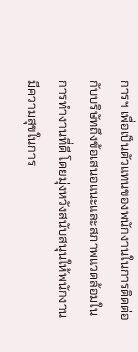การฯ เพื่อเป็นตัวแทนของพนักงานในการติดต่อกับบริษัทถึงข้อเสนอแนะและสภาพแวดล้อมในการทำงานที่ดี โดยมุ่งหวังสนับสนุนให้พนักงานมีความสุขในการ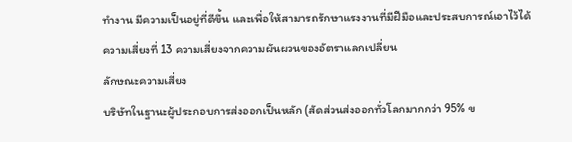ทำงาน มีความเป็นอยู่ที่ดีขึ้น และเพื่อให้สามารถรักษาแรงงานที่มีฝีมือและประสบการณ์เอาไว้ได้
ความเสี่ยงที่ 13 ความเสี่ยงจากความผันผวนของอัตราแลกเปลี่ยน
ลักษณะความเสี่ยง
บริษัทในฐานะผู้ประกอบการส่งออกเป็นหลัก (สัดส่วนส่งออกทั่วโลกมากกว่า 95% ข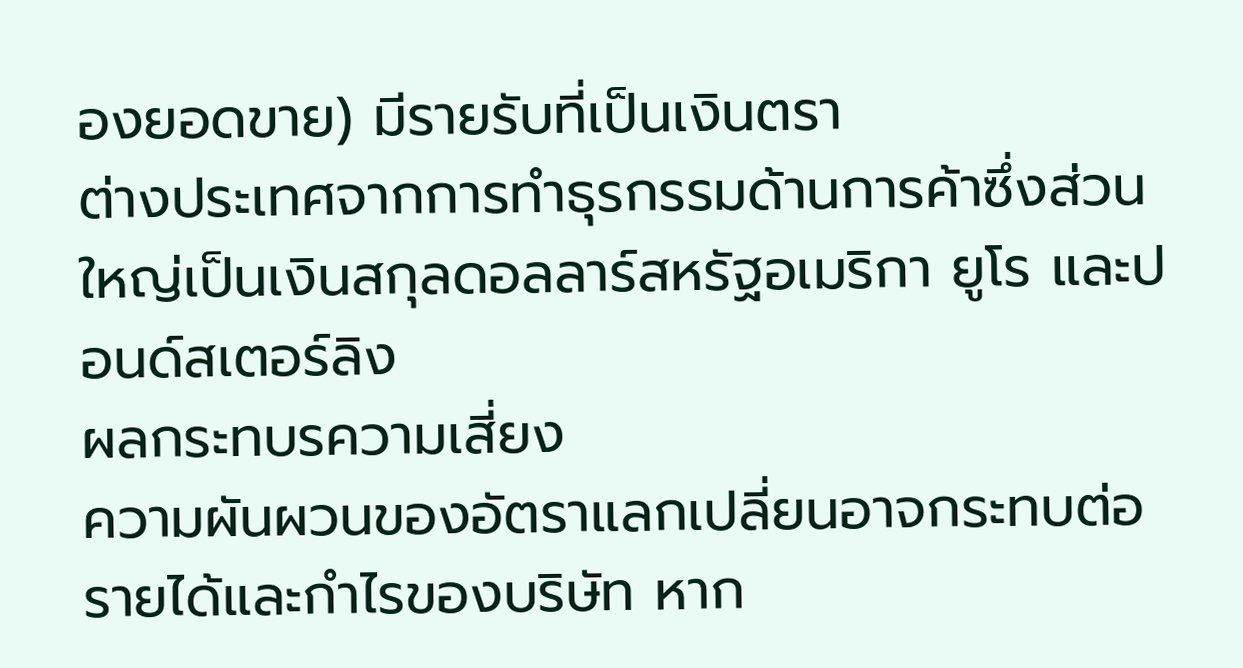องยอดขาย) มีรายรับที่เป็นเงินตรา
ต่างประเทศจากการทำธุรกรรมด้านการค้าซึ่งส่วนใหญ่เป็นเงินสกุลดอลลาร์สหรัฐอเมริกา ยูโร และปอนด์สเตอร์ลิง
ผลกระทบรความเสี่ยง
ความผันผวนของอัตราแลกเปลี่ยนอาจกระทบต่อรายได้และกำไรของบริษัท หาก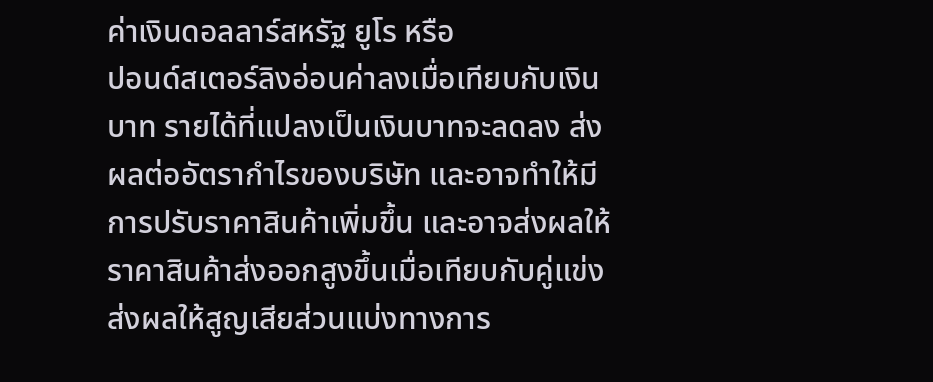ค่าเงินดอลลาร์สหรัฐ ยูโร หรือ
ปอนด์สเตอร์ลิงอ่อนค่าลงเมื่อเทียบกับเงินบาท รายได้ที่แปลงเป็นเงินบาทจะลดลง ส่งผลต่ออัตรากำไรของบริษัท และอาจทำให้มีการปรับราคาสินค้าเพิ่มขึ้น และอาจส่งผลให้ราคาสินค้าส่งออกสูงขึ้นเมื่อเทียบกับคู่แข่ง ส่งผลให้สูญเสียส่วนแบ่งทางการ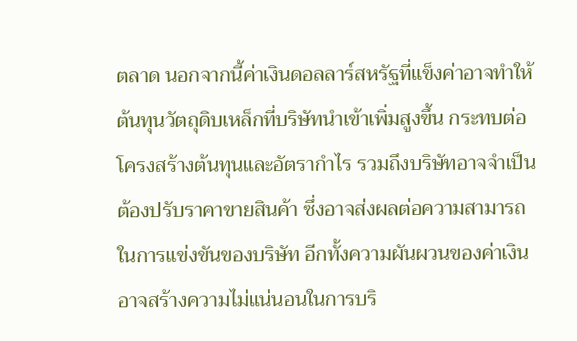ตลาด นอกจากนี้ค่าเงินดอลลาร์สหรัฐที่แข็งค่าอาจทำให้ต้นทุนวัตถุดิบเหล็กที่บริษัทนำเข้าเพิ่มสูงขึ้น กระทบต่อโครงสร้างต้นทุนและอัตรากำไร รวมถึงบริษัทอาจจำเป็นต้องปรับราคาขายสินค้า ซึ่งอาจส่งผลต่อความสามารถในการแข่งขันของบริษัท อีกทั้งความผันผวนของค่าเงินอาจสร้างความไม่แน่นอนในการบริ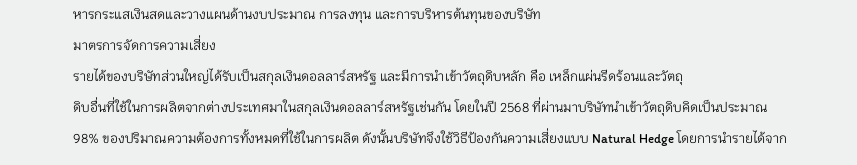หารกระแสเงินสดและวางแผนด้านงบประมาณ การลงทุน และการบริหารต้นทุนของบริษัท
มาตรการจัดการความเสี่ยง
รายได้ของบริษัทส่วนใหญ่ได้รับเป็นสกุลเงินดอลลาร์สหรัฐ และมีการนำเข้าวัตถุดิบหลัก คือ เหล็กแผ่นรีดร้อนและวัตถุ
ดิบอื่นที่ใช้ในการผลิตจากต่างประเทศมาในสกุลเงินดอลลาร์สหรัฐเช่นกัน โดยในปี 2568 ที่ผ่านมาบริษัทนำเข้าวัตถุดิบคิดเป็นประมาณ 98% ของปริมาณความต้องการทั้งหมดที่ใช้ในการผลิต ดังนั้นบริษัทจึงใช้วิธีป้องกันความเสี่ยงแบบ Natural Hedge โดยการนำรายได้จาก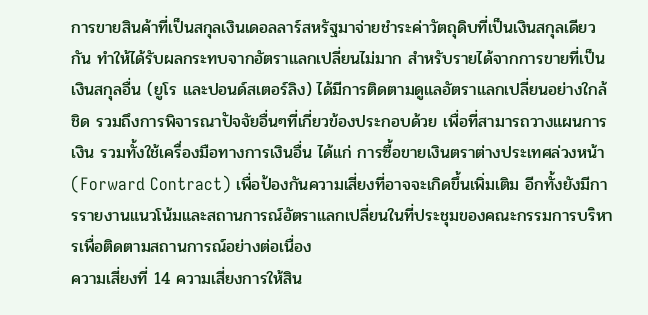การขายสินค้าที่เป็นสกุลเงินเดอลลาร์สหรัฐมาจ่ายชำระค่าวัตถุดิบที่เป็นเงินสกุลเดียวกัน ทำให้ได้รับผลกระทบจากอัตราแลกเปลี่ยนไม่มาก สำหรับรายได้จากการขายที่เป็นเงินสกุลอื่น (ยูโร และปอนด์สเตอร์ลิง) ได้มีการติดตามดูแลอัตราแลกเปลี่ยนอย่างใกล้ชิด รวมถึงการพิจารณาปัจจัยอื่นๆที่เกี่ยวข้องประกอบด้วย เพื่อที่สามารถวางแผนการเงิน รวมทั้งใช้เครื่องมือทางการเงินอื่น ได้แก่ การซื้อขายเงินตราต่างประเทศล่วงหน้า (Forward Contract) เพื่อป้องกันความเสี่ยงที่อาจจะเกิดขึ้นเพิ่มเติม อีกทั้งยังมีการรายงานแนวโน้มและสถานการณ์อัตราแลกเปลี่ยนในที่ประชุมของคณะกรรมการบริหารเพื่อติดตามสถานการณ์อย่างต่อเนื่อง
ความเสี่ยงที่ 14 ความเสี่ยงการให้สิน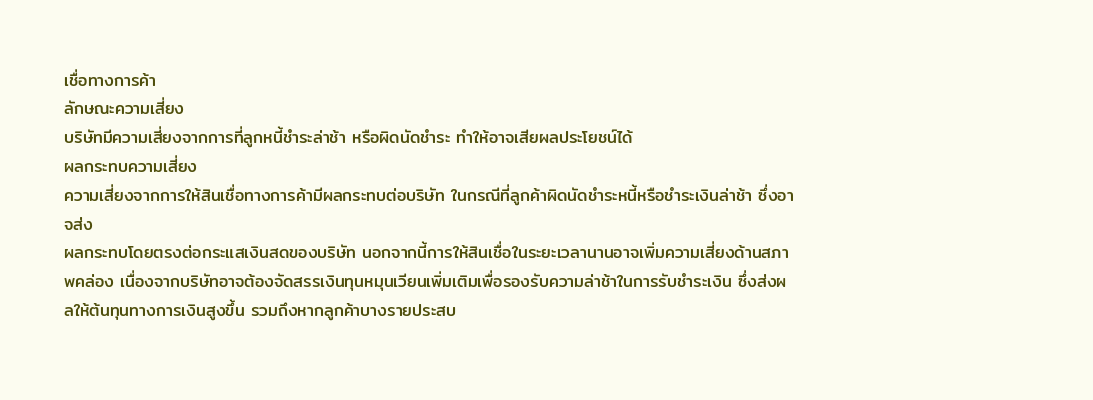เชื่อทางการค้า
ลักษณะความเสี่ยง
บริษัทมีความเสี่ยงจากการที่ลูกหนี้ชำระล่าช้า หรือผิดนัดชำระ ทำให้อาจเสียผลประโยชน์ได้
ผลกระทบความเสี่ยง
ความเสี่ยงจากการให้สินเชื่อทางการค้ามีผลกระทบต่อบริษัท ในกรณีที่ลูกค้าผิดนัดชำระหนี้หรือชำระเงินล่าช้า ซึ่งอาจส่ง
ผลกระทบโดยตรงต่อกระแสเงินสดของบริษัท นอกจากนี้การให้สินเชื่อในระยะเวลานานอาจเพิ่มความเสี่ยงด้านสภาพคล่อง เนื่องจากบริษัทอาจต้องจัดสรรเงินทุนหมุนเวียนเพิ่มเติมเพื่อรองรับความล่าช้าในการรับชำระเงิน ซึ่งส่งผลให้ต้นทุนทางการเงินสูงขึ้น รวมถึงหากลูกค้าบางรายประสบ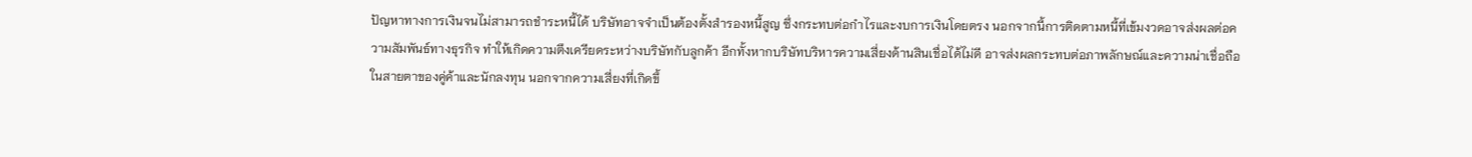ปัญหาทางการเงินจนไม่สามารถชำระหนี้ได้ บริษัทอาจจำเป็นต้องตั้งสำรองหนี้สูญ ซึ่งกระทบต่อกำไรและงบการเงินโดยตรง นอกจากนี้การติดตามหนี้ที่เข้มงวดอาจส่งผลต่อความสัมพันธ์ทางธุรกิจ ทำให้เกิดความตึงเครียดระหว่างบริษัทกับลูกค้า อีกทั้งหากบริษัทบริหารความเสี่ยงด้านสินเชื่อได้ไม่ดี อาจส่งผลกระทบต่อภาพลักษณ์และความน่าเชื่อถือในสายตาของคู่ค้าและนักลงทุน นอกจากความเสี่ยงที่เกิดขึ้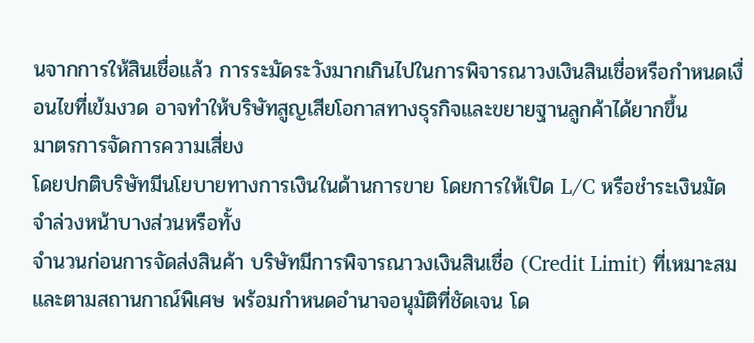นจากการให้สินเชื่อแล้ว การระมัดระวังมากเกินไปในการพิจารณาวงเงินสินเชื่อหรือกำหนดเงื่อนไขที่เข้มงวด อาจทำให้บริษัทสูญเสียโอกาสทางธุรกิจและขยายฐานลูกค้าได้ยากขึ้น
มาตรการจัดการความเสี่ยง
โดยปกติบริษัทมีนโยบายทางการเงินในด้านการขาย โดยการให้เปิด L/C หรือชำระเงินมัดจำล่วงหน้าบางส่วนหรือทั้ง
จำนวนก่อนการจัดส่งสินค้า บริษัทมีการพิจารณาวงเงินสินเชื่อ (Credit Limit) ที่เหมาะสมและตามสถานกาณ์พิเศษ พร้อมกำหนดอำนาจอนุมัติที่ชัดเจน โด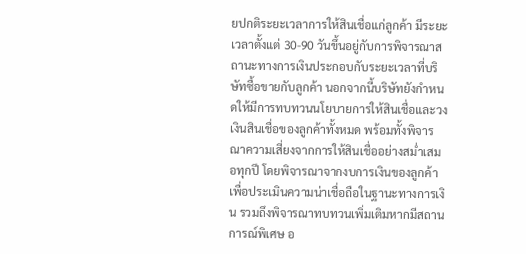ยปกติระยะเวลาการให้สินเชื่อแก่ลูกค้า มีระยะเวลาตั้งแต่ 30-90 วันขึ้นอยู่กับการพิจารณาสถานะทางการเงินประกอบกับระยะเวลาที่บริษัทซื้อขายกับลูกค้า นอกจากนี้บริษัทยังกำหนดให้มีการทบทวนนโยบายการให้สินเชื่อและวงเงินสินเชื่อของลูกค้าทั้งหมด พร้อมทั้งพิจารณาความเสี่ยงจากการให้สินเชื่ออย่างสม่ำเสมอทุกปี โดยพิจารณาจากงบการเงินของลูกค้าเพื่อประเมินความน่าเชื่อถือในฐานะทางการเงิน รวมถึงพิจารณาทบทวนเพิ่มเติมหากมีสถานการณ์พิเศษ อ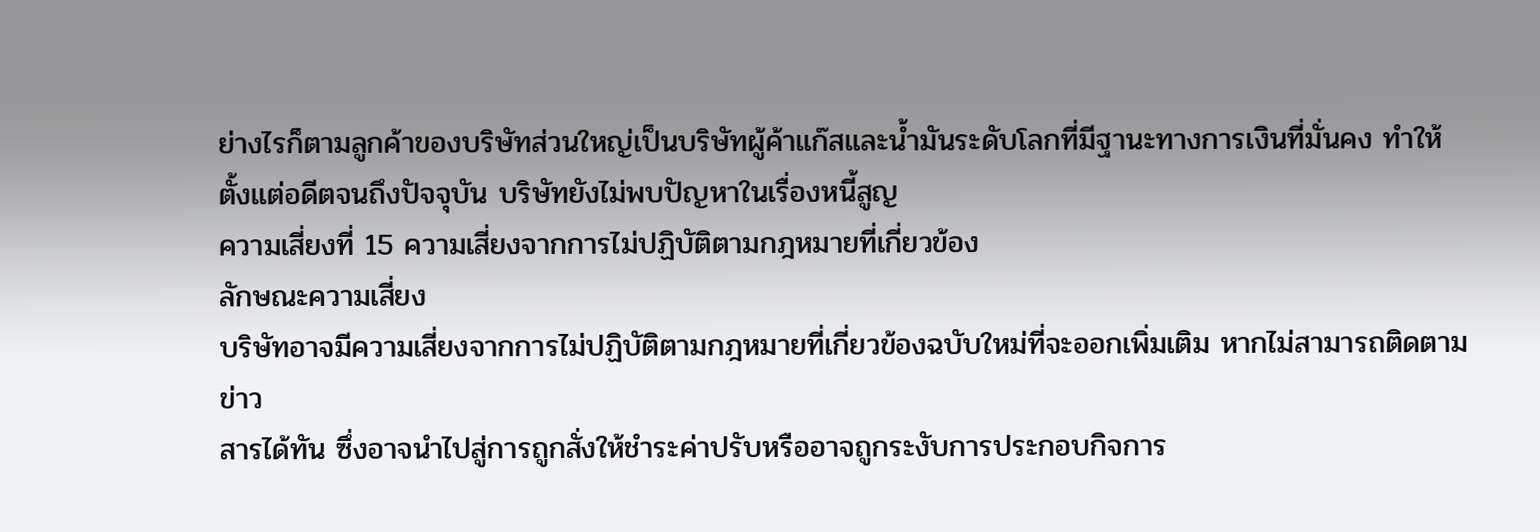ย่างไรก็ตามลูกค้าของบริษัทส่วนใหญ่เป็นบริษัทผู้ค้าแก๊สและน้ำมันระดับโลกที่มีฐานะทางการเงินที่มั่นคง ทำให้ตั้งแต่อดีตจนถึงปัจจุบัน บริษัทยังไม่พบปัญหาในเรื่องหนี้สูญ
ความเสี่ยงที่ 15 ความเสี่ยงจากการไม่ปฏิบัติตามกฎหมายที่เกี่ยวข้อง
ลักษณะความเสี่ยง
บริษัทอาจมีความเสี่ยงจากการไม่ปฏิบัติตามกฎหมายที่เกี่ยวข้องฉบับใหม่ที่จะออกเพิ่มเติม หากไม่สามารถติดตามข่าว
สารได้ทัน ซึ่งอาจนำไปสู่การถูกสั่งให้ชำระค่าปรับหรืออาจถูกระงับการประกอบกิจการ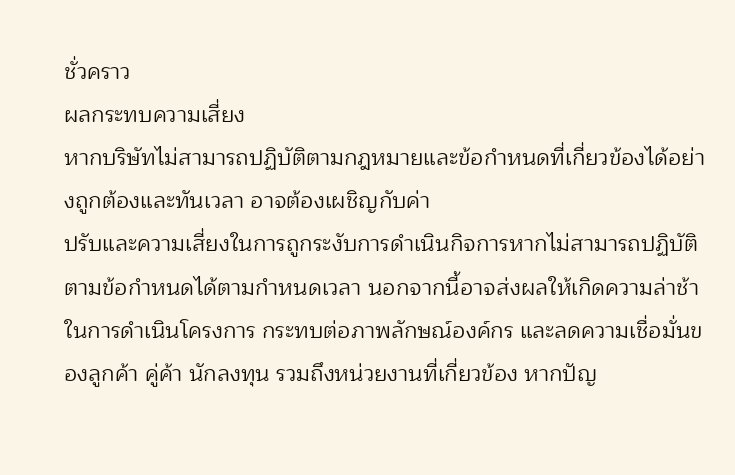ชั่วคราว
ผลกระทบความเสี่ยง
หากบริษัทไม่สามารถปฏิบัติตามกฎหมายและข้อกำหนดที่เกี่ยวข้องได้อย่างถูกต้องและทันเวลา อาจต้องเผชิญกับค่า
ปรับและความเสี่ยงในการถูกระงับการดำเนินกิจการหากไม่สามารถปฏิบัติตามข้อกำหนดได้ตามกำหนดเวลา นอกจากนี้อาจส่งผลให้เกิดความล่าช้าในการดำเนินโครงการ กระทบต่อภาพลักษณ์องค์กร และลดความเชื่อมั่นของลูกค้า คู่ค้า นักลงทุน รวมถึงหน่วยงานที่เกี่ยวข้อง หากปัญ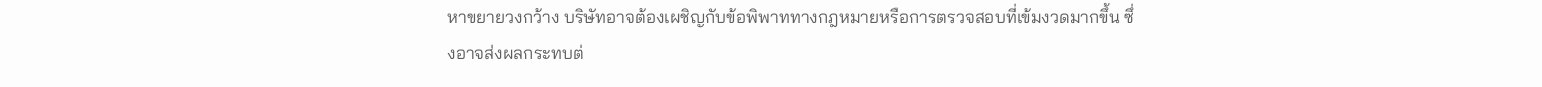หาขยายวงกว้าง บริษัทอาจต้องเผชิญกับข้อพิพาททางกฎหมายหรือการตรวจสอบที่เข้มงวดมากขึ้น ซึ่งอาจส่งผลกระทบต่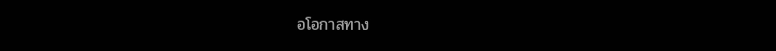อโอกาสทาง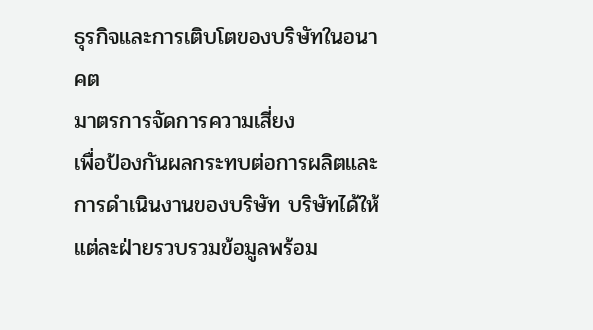ธุรกิจและการเติบโตของบริษัทในอนาคต
มาตรการจัดการความเสี่ยง
เพื่อป้องกันผลกระทบต่อการผลิตและการดำเนินงานของบริษัท บริษัทได้ให้แต่ละฝ่ายรวบรวมข้อมูลพร้อม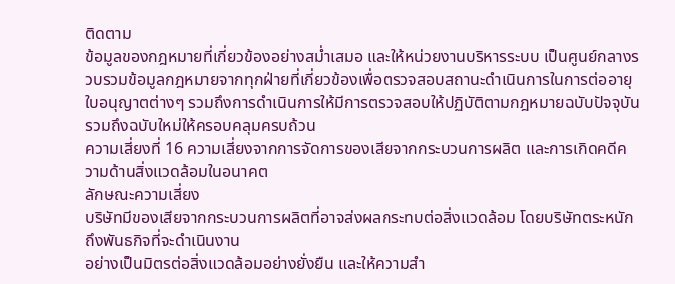ติดตาม
ข้อมูลของกฎหมายที่เกี่ยวข้องอย่างสม่ำเสมอ และให้หน่วยงานบริหารระบบ เป็นศูนย์กลางรวบรวมข้อมูลกฎหมายจากทุกฝ่ายที่เกี่ยวข้องเพื่อตรวจสอบสถานะดำเนินการในการต่ออายุใบอนุญาตต่างๆ รวมถึงการดำเนินการให้มีการตรวจสอบให้ปฏิบัติตามกฎหมายฉบับปัจจุบันรวมถึงฉบับใหม่ให้ครอบคลุมครบถ้วน
ความเสี่ยงที่ 16 ความเสี่ยงจากการจัดการของเสียจากกระบวนการผลิต และการเกิดคดีความด้านสิ่งแวดล้อมในอนาคต
ลักษณะความเสี่ยง
บริษัทมีของเสียจากกระบวนการผลิตที่อาจส่งผลกระทบต่อสิ่งแวดล้อม โดยบริษัทตระหนักถึงพันธกิจที่จะดำเนินงาน
อย่างเป็นมิตรต่อสิ่งแวดล้อมอย่างยั่งยืน และให้ความสำ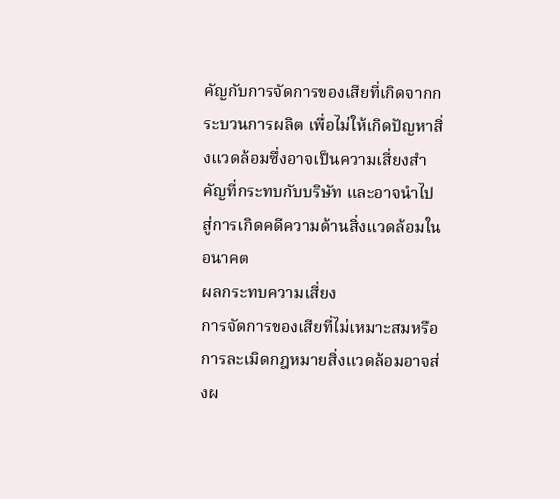คัญกับการจัดการของเสียที่เกิดจากกระบวนการผลิต เพื่อไม่ให้เกิดปัญหาสิ่งแวดล้อมซึ่งอาจเป็นความเสี่ยงสำคัญที่กระทบกับบริษัท และอาจนำไปสู่การเกิดคดีความด้านสิ่งแวดล้อมในอนาคต
ผลกระทบความเสี่ยง
การจัดการของเสียที่ไม่เหมาะสมหรือการละเมิดกฎหมายสิ่งแวดล้อมอาจส่งผ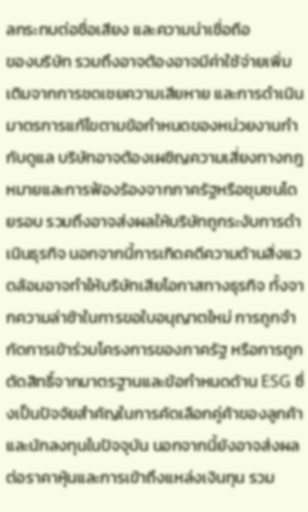ลกระทบต่อชื่อเสียง และความน่าเชื่อถือ
ของบริษัท รวมถึงอาจต้องอาจมีค่าใช้จ่ายเพิ่มเติมจากการชดเชยความเสียหาย และการดำเนินมาตรการแก้ไขตามข้อกำหนดของหน่วยงานกำกับดูแล บริษัทอาจต้องเผชิญความเสี่ยงทางกฎหมายและการฟ้องร้องจากภาครัฐหรือชุมชนโดยรอบ รวมถึงอาจส่งผลให้บริษัทถูกระงับการดำเนินธุรกิจ นอกจากนี้การเกิดคดีความด้านสิ่งแวดล้อมอาจทำให้บริษัทเสียโอกาสทางธุรกิจ ทั้งจากความล่าช้าในการขอใบอนุญาตใหม่ การถูกจำกัดการเข้าร่วมโครงการของภาครัฐ หรือการถูกตัดสิทธิ์จากมาตรฐานและข้อกำหนดด้าน ESG ซึ่งเป็นปัจจัยสำคัญในการคัดเลือกคู่ค้าของลูกค้าและนักลงทุนในปัจจุบัน นอกจากนี้ยังอาจส่งผลต่อราคาหุ้นและการเข้าถึงแหล่งเงินทุน รวม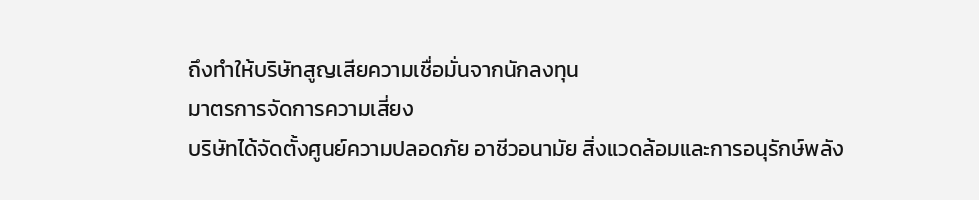ถึงทำให้บริษัทสูญเสียความเชื่อมั่นจากนักลงทุน
มาตรการจัดการความเสี่ยง
บริษัทได้จัดตั้งศูนย์ความปลอดภัย อาชีวอนามัย สิ่งแวดล้อมและการอนุรักษ์พลัง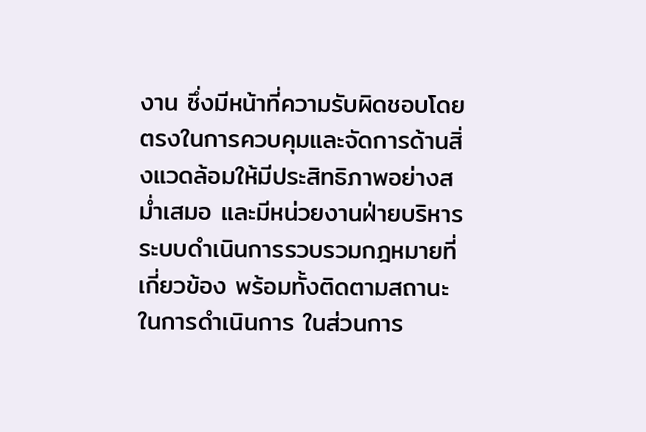งาน ซึ่งมีหน้าที่ความรับผิดชอบโดย
ตรงในการควบคุมและจัดการด้านสิ่งแวดล้อมให้มีประสิทธิภาพอย่างสม่ำเสมอ และมีหน่วยงานฝ่ายบริหารระบบดำเนินการรวบรวมกฎหมายที่เกี่ยวข้อง พร้อมทั้งติดตามสถานะในการดำเนินการ ในส่วนการ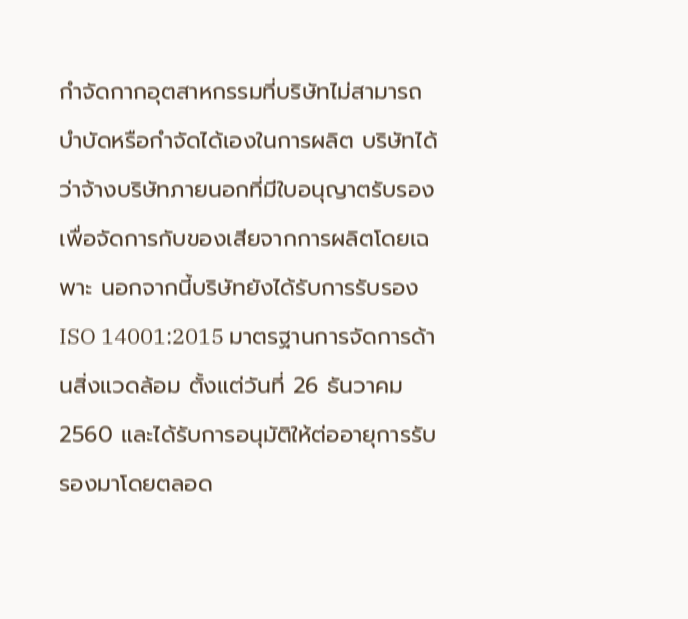กำจัดกากอุตสาหกรรมที่บริษัทไม่สามารถบำบัดหรือกำจัดได้เองในการผลิต บริษัทได้ว่าจ้างบริษัทภายนอกที่มีใบอนุญาตรับรองเพื่อจัดการกับของเสียจากการผลิตโดยเฉพาะ นอกจากนี้บริษัทยังได้รับการรับรอง ISO 14001:2015 มาตรฐานการจัดการด้านสิ่งแวดล้อม ตั้งแต่วันที่ 26 ธันวาคม 2560 และได้รับการอนุมัติให้ต่ออายุการรับรองมาโดยตลอด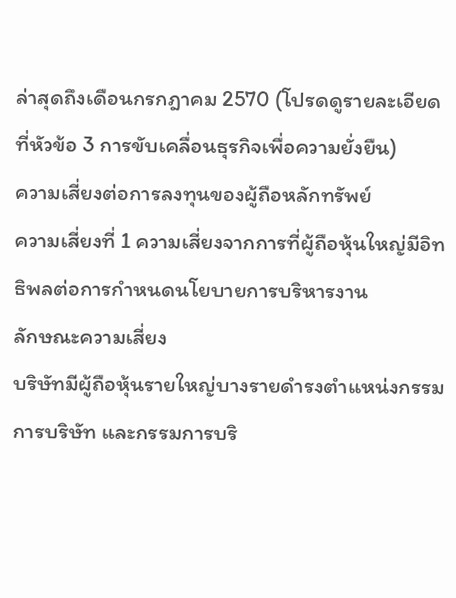ล่าสุดถึงเดือนกรกฎาคม 2570 (โปรดดูรายละเอียดที่หัวข้อ 3 การขับเคลื่อนธุรกิจเพื่อความยั่งยืน)
ความเสี่ยงต่อการลงทุนของผู้ถือหลักทรัพย์
ความเสี่ยงที่ 1 ความเสี่ยงจากการที่ผู้ถือหุ้นใหญ่มีอิทธิพลต่อการกำหนดนโยบายการบริหารงาน
ลักษณะความเสี่ยง
บริษัทมีผู้ถือหุ้นรายใหญ่บางรายดำรงตำแหน่งกรรมการบริษัท และกรรมการบริ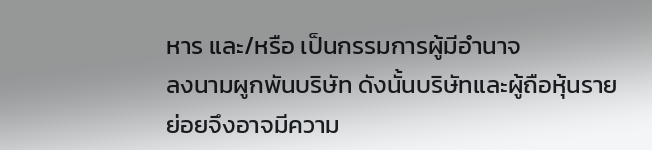หาร และ/หรือ เป็นกรรมการผู้มีอำนาจ
ลงนามผูกพันบริษัท ดังนั้นบริษัทและผู้ถือหุ้นรายย่อยจึงอาจมีความ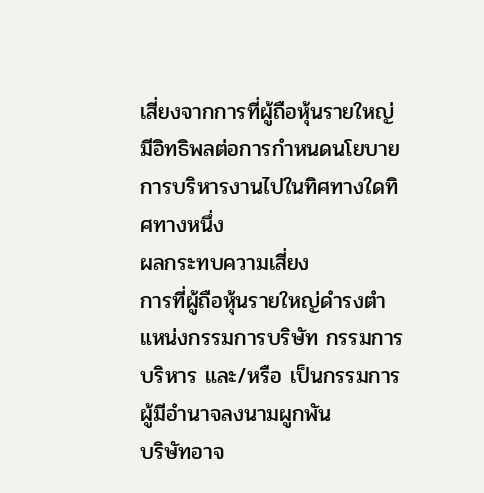เสี่ยงจากการที่ผู้ถือหุ้นรายใหญ่มีอิทธิพลต่อการกำหนดนโยบายการบริหารงานไปในทิศทางใดทิศทางหนึ่ง
ผลกระทบความเสี่ยง
การที่ผู้ถือหุ้นรายใหญ่ดำรงตำแหน่งกรรมการบริษัท กรรมการบริหาร และ/หรือ เป็นกรรมการผู้มีอำนาจลงนามผูกพัน
บริษัทอาจ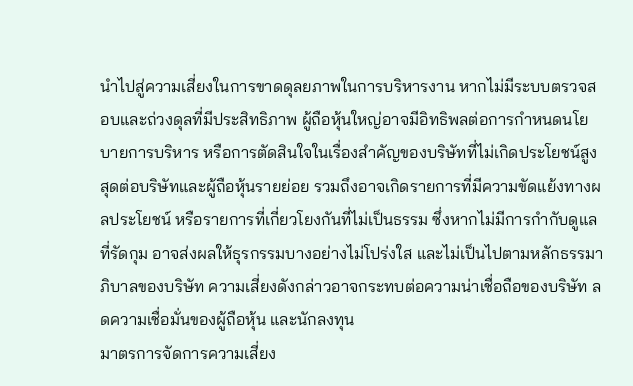นำไปสู่ความเสี่ยงในการขาดดุลยภาพในการบริหารงาน หากไม่มีระบบตรวจสอบและถ่วงดุลที่มีประสิทธิภาพ ผู้ถือหุ้นใหญ่อาจมีอิทธิพลต่อการกำหนดนโยบายการบริหาร หรือการตัดสินใจในเรื่องสำคัญของบริษัทที่ไม่เกิดประโยชน์สูงสุดต่อบริษัทและผู้ถือหุ้นรายย่อย รวมถึงอาจเกิดรายการที่มีความขัดแย้งทางผลประโยชน์ หรือรายการที่เกี่ยวโยงกันที่ไม่เป็นธรรม ซึ่งหากไม่มีการกำกับดูแลที่รัดกุม อาจส่งผลให้ธุรกรรมบางอย่างไม่โปร่งใส และไม่เป็นไปตามหลักธรรมาภิบาลของบริษัท ความเสี่ยงดังกล่าวอาจกระทบต่อความน่าเชื่อถือของบริษัท ลดความเชื่อมั่นของผู้ถือหุ้น และนักลงทุน
มาตรการจัดการความเสี่ยง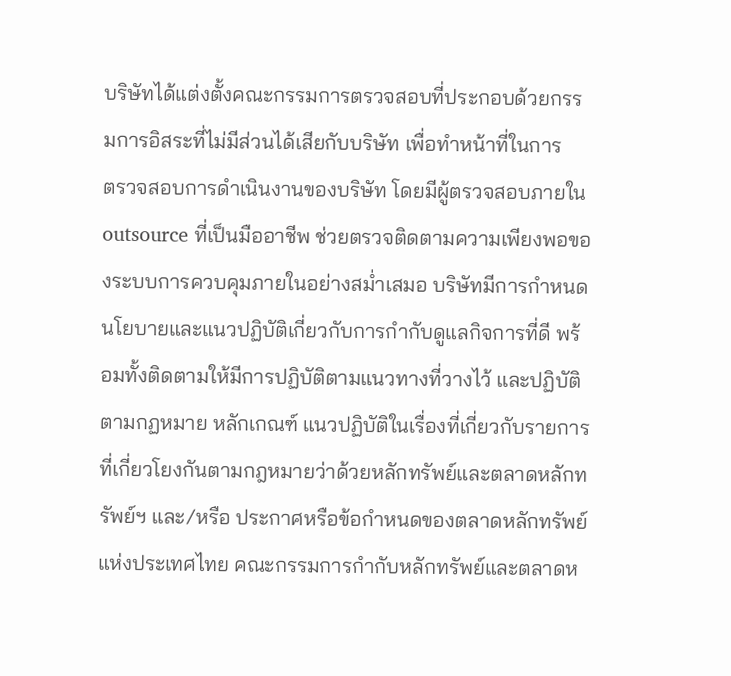บริษัทได้แต่งตั้งคณะกรรมการตรวจสอบที่ประกอบด้วยกรรมการอิสระที่ไม่มีส่วนได้เสียกับบริษัท เพื่อทำหน้าที่ในการ
ตรวจสอบการดำเนินงานของบริษัท โดยมีผู้ตรวจสอบภายใน outsource ที่เป็นมืออาชีพ ช่วยตรวจติดตามความเพียงพอของระบบการควบคุมภายในอย่างสม่ำเสมอ บริษัทมีการกำหนดนโยบายและแนวปฏิบัติเกี่ยวกับการกำกับดูแลกิจการที่ดี พร้อมทั้งติดตามให้มีการปฏิบัติตามแนวทางที่วางไว้ และปฏิบัติตามกฏหมาย หลักเกณฑ์ แนวปฏิบัติในเรื่องที่เกี่ยวกับรายการที่เกี่ยวโยงกันตามกฎหมายว่าด้วยหลักทรัพย์และตลาดหลักทรัพย์ฯ และ/หรือ ประกาศหรือข้อกำหนดของตลาดหลักทรัพย์แห่งประเทศไทย คณะกรรมการกำกับหลักทรัพย์และตลาดห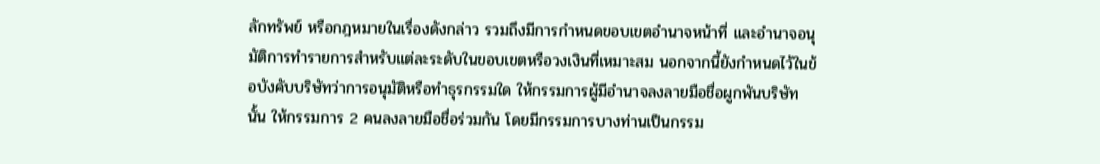ลักทรัพย์ หรือกฎหมายในเรื่องดังกล่าว รวมถึงมีการกำหนดขอบเขตอำนาจหน้าที่ และอำนาจอนุมัติการทำรายการสำหรับแต่ละระดับในขอบเขตหรือวงเงินที่เหมาะสม นอกจากนี้ยังกำหนดไว้ในข้อบังคับบริษัทว่าการอนุมัติหรือทำธุรกรรมใด ให้กรรมการผู้มีอำนาจลงลายมือชื่อผูกพันบริษัทนั้น ให้กรรมการ 2 คนลงลายมือชื่อร่วมกัน โดยมีกรรมการบางท่านเป็นกรรม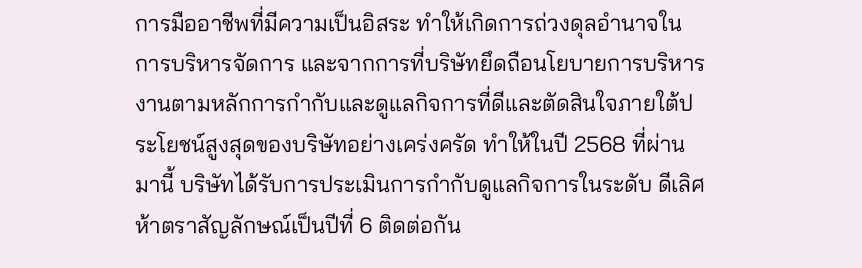การมืออาชีพที่มีความเป็นอิสระ ทำให้เกิดการถ่วงดุลอำนาจในการบริหารจัดการ และจากการที่บริษัทยึดถือนโยบายการบริหารงานตามหลักการกำกับและดูแลกิจการที่ดีและตัดสินใจภายใต้ประโยชน์สูงสุดของบริษัทอย่างเคร่งครัด ทำให้ในปี 2568 ที่ผ่านมานี้ บริษัทได้รับการประเมินการกำกับดูแลกิจการในระดับ ดีเลิศ ห้าตราสัญลักษณ์เป็นปีที่ 6 ติดต่อกัน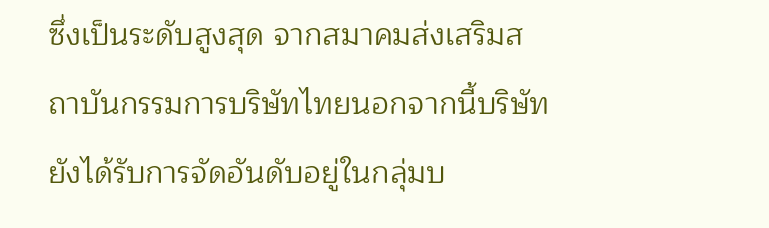ซึ่งเป็นระดับสูงสุด จากสมาคมส่งเสริมสถาบันกรรมการบริษัทไทยนอกจากนี้บริษัทยังได้รับการจัดอันดับอยู่ในกลุ่มบ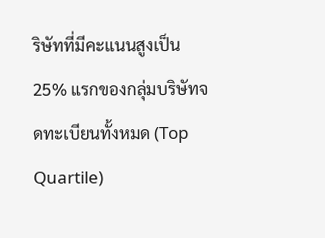ริษัทที่มีคะแนนสูงเป็น 25% แรกของกลุ่มบริษัทจดทะเบียนทั้งหมด (Top Quartile)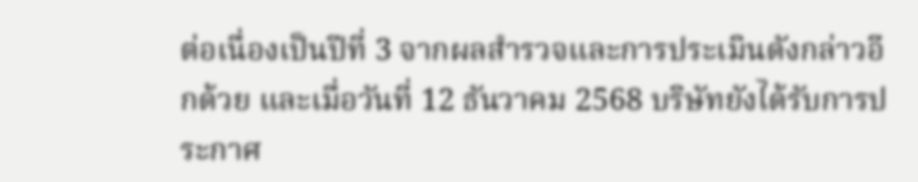ต่อเนื่องเป็นปีที่ 3 จากผลสำรวจและการประเมินดังกล่าวอีกด้วย และเมื่อวันที่ 12 ธันวาคม 2568 บริษัทยังได้รับการประกาศ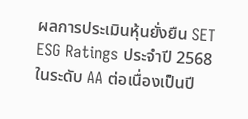ผลการประเมินหุ้นยั่งยืน SET ESG Ratings ประจำปี 2568 ในระดับ AA ต่อเนื่องเป็นปี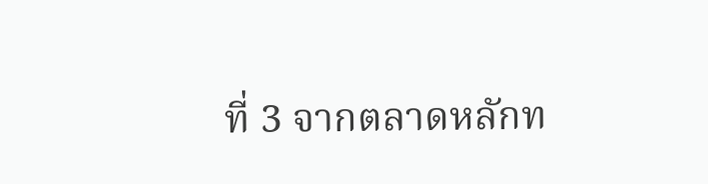ที่ 3 จากตลาดหลักท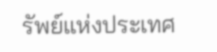รัพย์แห่งประเทศ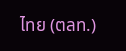ไทย (ตลท.)